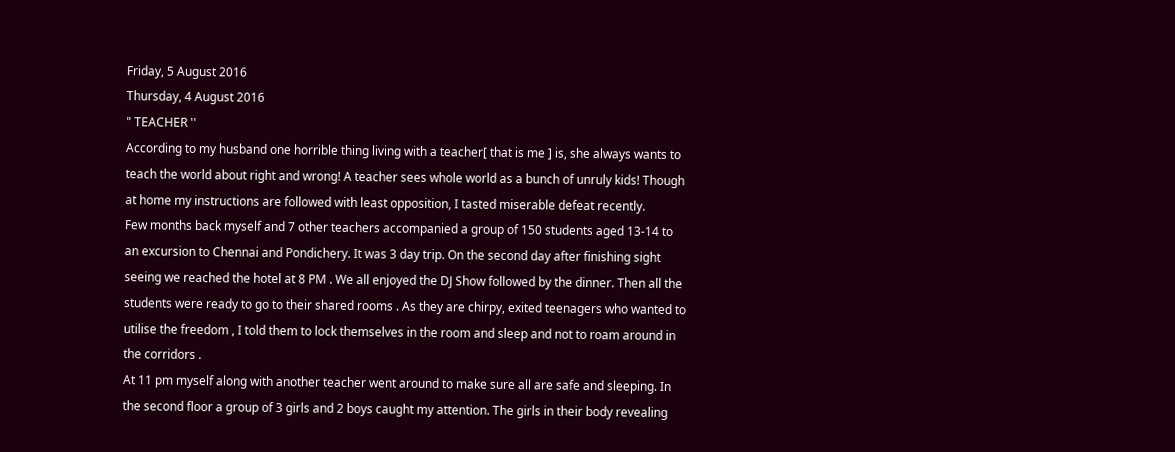Friday, 5 August 2016
Thursday, 4 August 2016
" TEACHER ''
According to my husband one horrible thing living with a teacher[ that is me ] is, she always wants to teach the world about right and wrong! A teacher sees whole world as a bunch of unruly kids! Though at home my instructions are followed with least opposition, I tasted miserable defeat recently.
Few months back myself and 7 other teachers accompanied a group of 150 students aged 13-14 to an excursion to Chennai and Pondichery. It was 3 day trip. On the second day after finishing sight seeing we reached the hotel at 8 PM . We all enjoyed the DJ Show followed by the dinner. Then all the students were ready to go to their shared rooms . As they are chirpy, exited teenagers who wanted to utilise the freedom , I told them to lock themselves in the room and sleep and not to roam around in the corridors .
At 11 pm myself along with another teacher went around to make sure all are safe and sleeping. In the second floor a group of 3 girls and 2 boys caught my attention. The girls in their body revealing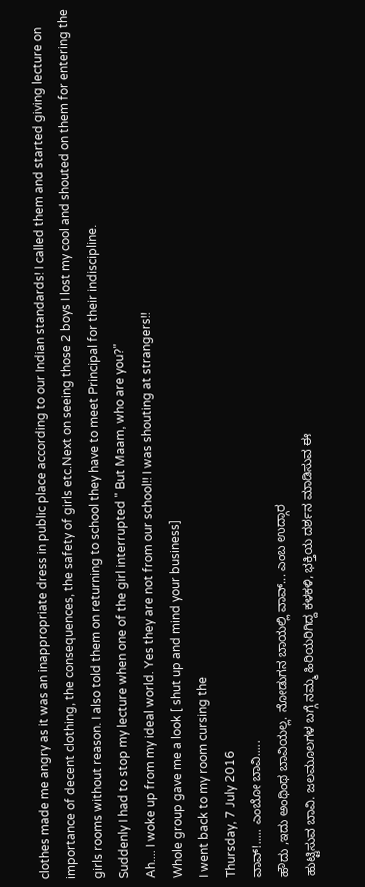clothes made me angry as it was an inappropriate dress in public place according to our Indian standards! I called them and started giving lecture on importance of decent clothing, the consequences, the safety of girls etc.Next on seeing those 2 boys I lost my cool and shouted on them for entering the girls rooms without reason. I also told them on returning to school they have to meet Principal for their indiscipline.
Suddenly I had to stop my lecture when one of the girl interrupted " But Maam, who are you?"
Ah.... I woke up from my ideal world. Yes they are not from our school!! I was shouting at strangers!!
Whole group gave me a look [ shut up and mind your business]
I went back to my room cursing the
Thursday, 7 July 2016
ವಾವ್!..... ಎಂಬೋ ಬಾವಿ.....
ಹೌದು ,ಇದು ಅಂಥಿಂಥ ಬಾವಿಯಲ್ಲ. ನೋಡುಗನ ಬಾಯಲ್ಲಿ ವಾವ್... ಎಂಬ ಉದ್ಗಾರ
ಹುಟ್ಟಿಸುವ ಬಾವಿ. ಜಲಮೂಲಗಳ ಬಗ್ಗೆ ನಮ್ಮ ಹಿರಿಯರಿಗಿದ್ದ ಕಳಕಳಿ, ಭಕ್ತಿಯ ದರ್ಶನ ಮಾಡಿಸುವ ಈ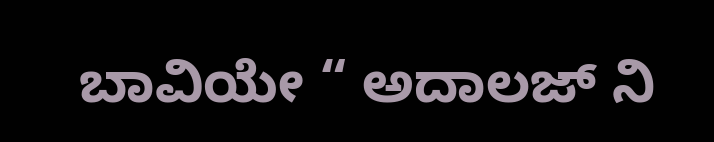ಬಾವಿಯೇ “ ಅದಾಲಜ್ ನಿ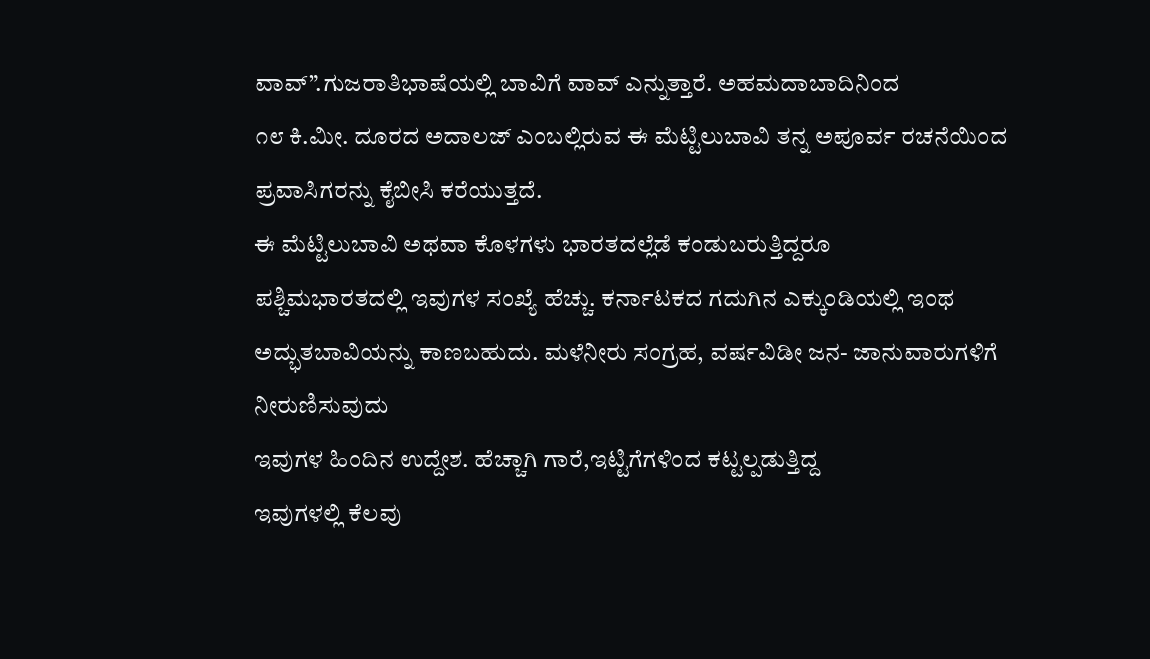ವಾವ್”.ಗುಜರಾತಿಭಾಷೆಯಲ್ಲಿ ಬಾವಿಗೆ ವಾವ್ ಎನ್ನುತ್ತಾರೆ. ಅಹಮದಾಬಾದಿನಿಂದ
೧೮ ಕಿ.ಮೀ. ದೂರದ ಅದಾಲಜ್ ಎಂಬಲ್ಲಿರುವ ಈ ಮೆಟ್ಟಿಲುಬಾವಿ ತನ್ನ ಅಪೂರ್ವ ರಚನೆಯಿಂದ
ಪ್ರವಾಸಿಗರನ್ನು ಕೈಬೀಸಿ ಕರೆಯುತ್ತದೆ.
ಈ ಮೆಟ್ಟಿಲುಬಾವಿ ಅಥವಾ ಕೊಳಗಳು ಭಾರತದಲ್ಲೆಡೆ ಕಂಡುಬರುತ್ತಿದ್ದರೂ
ಪಶ್ಚಿಮಭಾರತದಲ್ಲಿ ಇವುಗಳ ಸಂಖ್ಯೆ ಹೆಚ್ಚು. ಕರ್ನಾಟಕದ ಗದುಗಿನ ಎಕ್ಕುಂಡಿಯಲ್ಲಿ ಇಂಥ
ಅದ್ಭುತಬಾವಿಯನ್ನು ಕಾಣಬಹುದು. ಮಳೆನೀರು ಸಂಗ್ರಹ, ವರ್ಷವಿಡೀ ಜನ- ಜಾನುವಾರುಗಳಿಗೆ ನೀರುಣಿಸುವುದು
ಇವುಗಳ ಹಿಂದಿನ ಉದ್ದೇಶ. ಹೆಚ್ಚಾಗಿ ಗಾರೆ,ಇಟ್ಟಿಗೆಗಳಿಂದ ಕಟ್ಟಲ್ಪಡುತ್ತಿದ್ದ
ಇವುಗಳಲ್ಲಿ ಕೆಲವು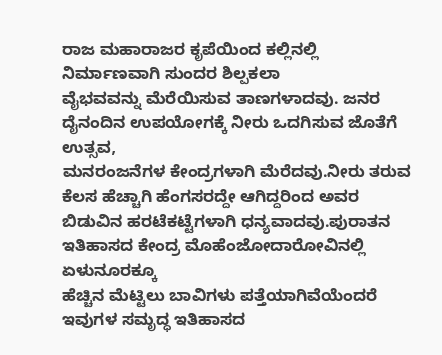ರಾಜ ಮಹಾರಾಜರ ಕೃಪೆಯಿಂದ ಕಲ್ಲಿನಲ್ಲಿ ನಿರ್ಮಾಣವಾಗಿ ಸುಂದರ ಶಿಲ್ಪಕಲಾ
ವೈಭವವನ್ನು ಮೆರೆಯಿಸುವ ತಾಣಗಳಾದವು. ಜನರ ದೈನಂದಿನ ಉಪಯೋಗಕ್ಕೆ ನೀರು ಒದಗಿಸುವ ಜೊತೆಗೆ ಉತ್ಸವ,
ಮನರಂಜನೆಗಳ ಕೇಂದ್ರಗಳಾಗಿ ಮೆರೆದವು.ನೀರು ತರುವ ಕೆಲಸ ಹೆಚ್ಚಾಗಿ ಹೆಂಗಸರದ್ದೇ ಆಗಿದ್ದರಿಂದ ಅವರ
ಬಿಡುವಿನ ಹರಟೆಕಟ್ಟೆಗಳಾಗಿ ಧನ್ಯವಾದವು.ಪುರಾತನ ಇತಿಹಾಸದ ಕೇಂದ್ರ ಮೊಹೆಂಜೋದಾರೋವಿನಲ್ಲಿ ಏಳುನೂರಕ್ಕೂ
ಹೆಚ್ಚಿನ ಮೆಟ್ಟಿಲು ಬಾವಿಗಳು ಪತ್ತೆಯಾಗಿವೆಯೆಂದರೆ ಇವುಗಳ ಸಮೃದ್ಧ ಇತಿಹಾಸದ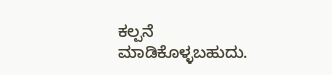ಕಲ್ಪನೆ
ಮಾಡಿಕೊಳ್ಳಬಹುದು.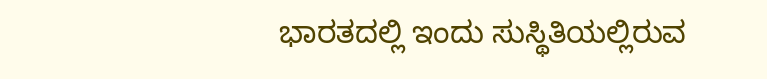ಭಾರತದಲ್ಲಿ ಇಂದು ಸುಸ್ಥಿತಿಯಲ್ಲಿರುವ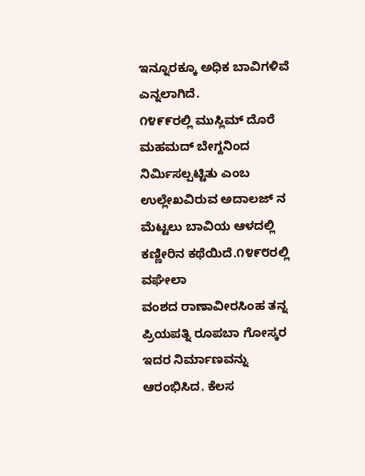ಇನ್ನೂರಕ್ಕೂ ಅಧಿಕ ಬಾವಿಗಳಿವೆ ಎನ್ನಲಾಗಿದೆ.
೧೪೯೯ರಲ್ಲಿ ಮುಸ್ಲಿಮ್ ದೊರೆ ಮಹಮದ್ ಬೇಗ್ದನಿಂದ ನಿರ್ಮಿಸಲ್ಪಟ್ಟಿತು ಎಂಬ
ಉಲ್ಲೇಖವಿರುವ ಅದಾಲಜ್ ನ ಮೆಟ್ಟಲು ಬಾವಿಯ ಆಳದಲ್ಲಿ ಕಣ್ಣೀರಿನ ಕಥೆಯಿದೆ.೧೪೯೮ರಲ್ಲಿ ವಘೇಲಾ
ವಂಶದ ರಾಣಾವೀರಸಿಂಹ ತನ್ನ ಪ್ರಿಯಪತ್ನಿ ರೂಪಬಾ ಗೋಸ್ಕರ ಇದರ ನಿರ್ಮಾಣವನ್ನು ಆರಂಭಿಸಿದ. ಕೆಲಸ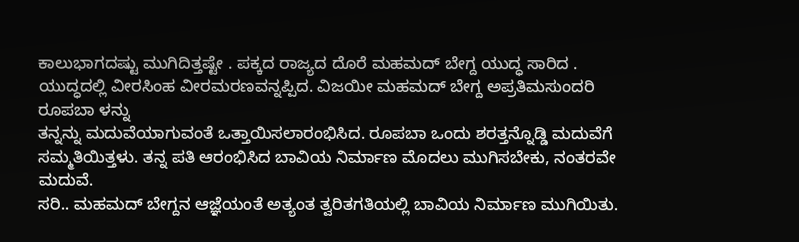ಕಾಲುಭಾಗದಷ್ಟು ಮುಗಿದಿತ್ತಷ್ಟೇ . ಪಕ್ಕದ ರಾಜ್ಯದ ದೊರೆ ಮಹಮದ್ ಬೇಗ್ದ ಯುದ್ಧ ಸಾರಿದ .
ಯುದ್ಧದಲ್ಲಿ ವೀರಸಿಂಹ ವೀರಮರಣವನ್ನಪ್ಪಿದ. ವಿಜಯೀ ಮಹಮದ್ ಬೇಗ್ದ ಅಪ್ರತಿಮಸುಂದರಿ ರೂಪಬಾ ಳನ್ನು
ತನ್ನನ್ನು ಮದುವೆಯಾಗುವಂತೆ ಒತ್ತಾಯಿಸಲಾರಂಭಿಸಿದ. ರೂಪಬಾ ಒಂದು ಶರತ್ತನ್ನೊಡ್ಡಿ ಮದುವೆಗೆ
ಸಮ್ಮತಿಯಿತ್ತಳು. ತನ್ನ ಪತಿ ಆರಂಭಿಸಿದ ಬಾವಿಯ ನಿರ್ಮಾಣ ಮೊದಲು ಮುಗಿಸಬೇಕು, ನಂತರವೇ ಮದುವೆ.
ಸರಿ.. ಮಹಮದ್ ಬೇಗ್ದನ ಆಜ್ಞೆಯಂತೆ ಅತ್ಯಂತ ತ್ವರಿತಗತಿಯಲ್ಲಿ ಬಾವಿಯ ನಿರ್ಮಾಣ ಮುಗಿಯಿತು.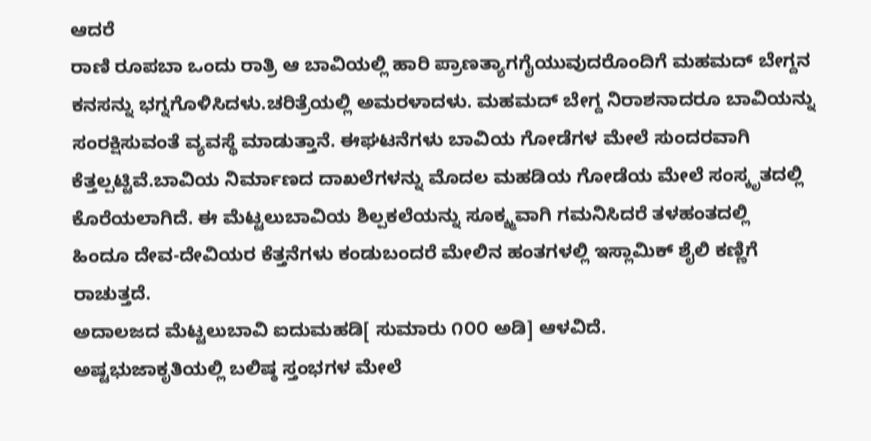ಆದರೆ
ರಾಣಿ ರೂಪಬಾ ಒಂದು ರಾತ್ರಿ ಆ ಬಾವಿಯಲ್ಲಿ ಹಾರಿ ಪ್ರಾಣತ್ಯಾಗಗೈಯುವುದರೊಂದಿಗೆ ಮಹಮದ್ ಬೇಗ್ದನ
ಕನಸನ್ನು ಭಗ್ನಗೊಳಿಸಿದಳು.ಚರಿತ್ರೆಯಲ್ಲಿ ಅಮರಳಾದಳು. ಮಹಮದ್ ಬೇಗ್ದ ನಿರಾಶನಾದರೂ ಬಾವಿಯನ್ನು
ಸಂರಕ್ಷಿಸುವಂತೆ ವ್ಯವಸ್ಥೆ ಮಾಡುತ್ತಾನೆ. ಈಘಟನೆಗಳು ಬಾವಿಯ ಗೋಡೆಗಳ ಮೇಲೆ ಸುಂದರವಾಗಿ
ಕೆತ್ತಲ್ಪಟ್ಟಿವೆ.ಬಾವಿಯ ನಿರ್ಮಾಣದ ದಾಖಲೆಗಳನ್ನು ಮೊದಲ ಮಹಡಿಯ ಗೋಡೆಯ ಮೇಲೆ ಸಂಸ್ಕೃತದಲ್ಲಿ
ಕೊರೆಯಲಾಗಿದೆ. ಈ ಮೆಟ್ಟಲುಬಾವಿಯ ಶಿಲ್ಪಕಲೆಯನ್ನು ಸೂಕ್ಶ್ಮವಾಗಿ ಗಮನಿಸಿದರೆ ತಳಹಂತದಲ್ಲಿ
ಹಿಂದೂ ದೇವ-ದೇವಿಯರ ಕೆತ್ತನೆಗಳು ಕಂಡುಬಂದರೆ ಮೇಲಿನ ಹಂತಗಳಲ್ಲಿ ಇಸ್ಲಾಮಿಕ್ ಶೈಲಿ ಕಣ್ಣಿಗೆ
ರಾಚುತ್ತದೆ.
ಅದಾಲಜದ ಮೆಟ್ಟಲುಬಾವಿ ಐದುಮಹಡಿ[ ಸುಮಾರು ೧೦೦ ಅಡಿ] ಆಳವಿದೆ.
ಅಷ್ಟಭುಜಾಕೃತಿಯಲ್ಲಿ ಬಲಿಷ್ಠ ಸ್ತಂಭಗಳ ಮೇಲೆ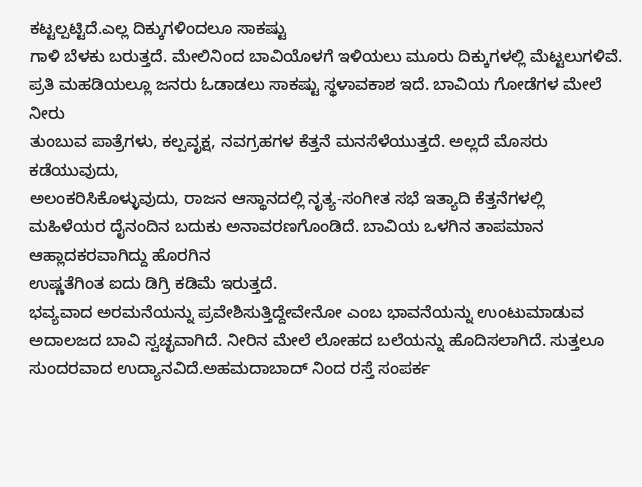ಕಟ್ಟಲ್ಪಟ್ಟಿದೆ.ಎಲ್ಲ ದಿಕ್ಕುಗಳಿಂದಲೂ ಸಾಕಷ್ಟು
ಗಾಳಿ ಬೆಳಕು ಬರುತ್ತದೆ. ಮೇಲಿನಿಂದ ಬಾವಿಯೊಳಗೆ ಇಳಿಯಲು ಮೂರು ದಿಕ್ಕುಗಳಲ್ಲಿ ಮೆಟ್ಟಲುಗಳಿವೆ.
ಪ್ರತಿ ಮಹಡಿಯಲ್ಲೂ ಜನರು ಓಡಾಡಲು ಸಾಕಷ್ಟು ಸ್ಥಳಾವಕಾಶ ಇದೆ. ಬಾವಿಯ ಗೋಡೆಗಳ ಮೇಲೆ ನೀರು
ತುಂಬುವ ಪಾತ್ರೆಗಳು, ಕಲ್ಪವೃಕ್ಷ, ನವಗ್ರಹಗಳ ಕೆತ್ತನೆ ಮನಸೆಳೆಯುತ್ತದೆ. ಅಲ್ಲದೆ ಮೊಸರು ಕಡೆಯುವುದು,
ಅಲಂಕರಿಸಿಕೊಳ್ಳುವುದು, ರಾಜನ ಆಸ್ಥಾನದಲ್ಲಿ ನೃತ್ಯ-ಸಂಗೀತ ಸಭೆ ಇತ್ಯಾದಿ ಕೆತ್ತನೆಗಳಲ್ಲಿ
ಮಹಿಳೆಯರ ದೈನಂದಿನ ಬದುಕು ಅನಾವರಣಗೊಂಡಿದೆ. ಬಾವಿಯ ಒಳಗಿನ ತಾಪಮಾನ ಆಹ್ಲಾದಕರವಾಗಿದ್ದು ಹೊರಗಿನ
ಉಷ್ಣತೆಗಿಂತ ಐದು ಡಿಗ್ರಿ ಕಡಿಮೆ ಇರುತ್ತದೆ.
ಭವ್ಯವಾದ ಅರಮನೆಯನ್ನು ಪ್ರವೇಶಿಸುತ್ತಿದ್ದೇವೇನೋ ಎಂಬ ಭಾವನೆಯನ್ನು ಉಂಟುಮಾಡುವ
ಅದಾಲಜದ ಬಾವಿ ಸ್ವಚ್ಛವಾಗಿದೆ. ನೀರಿನ ಮೇಲೆ ಲೋಹದ ಬಲೆಯನ್ನು ಹೊದಿಸಲಾಗಿದೆ. ಸುತ್ತಲೂ
ಸುಂದರವಾದ ಉದ್ಯಾನವಿದೆ.ಅಹಮದಾಬಾದ್ ನಿಂದ ರಸ್ತೆ ಸಂಪರ್ಕ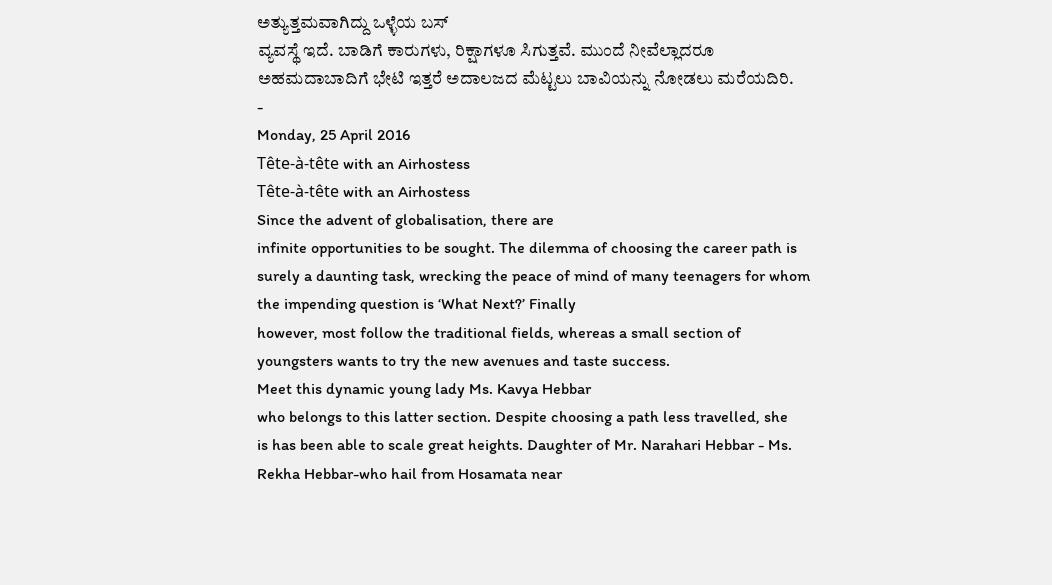ಅತ್ಯುತ್ತಮವಾಗಿದ್ದು ಒಳ್ಳೆಯ ಬಸ್
ವ್ಯವಸ್ಥೆ ಇದೆ. ಬಾಡಿಗೆ ಕಾರುಗಳು, ರಿಕ್ಷಾಗಳೂ ಸಿಗುತ್ತವೆ. ಮುಂದೆ ನೀವೆಲ್ಲಾದರೂ
ಅಹಮದಾಬಾದಿಗೆ ಭೇಟಿ ಇತ್ತರೆ ಅದಾಲಜದ ಮೆಟ್ಟಲು ಬಾವಿಯನ್ನು ನೋಡಲು ಮರೆಯದಿರಿ.
-
Monday, 25 April 2016
Tête-à-tête with an Airhostess
Tête-à-tête with an Airhostess
Since the advent of globalisation, there are
infinite opportunities to be sought. The dilemma of choosing the career path is
surely a daunting task, wrecking the peace of mind of many teenagers for whom
the impending question is ‘What Next?’ Finally
however, most follow the traditional fields, whereas a small section of
youngsters wants to try the new avenues and taste success.
Meet this dynamic young lady Ms. Kavya Hebbar
who belongs to this latter section. Despite choosing a path less travelled, she
is has been able to scale great heights. Daughter of Mr. Narahari Hebbar - Ms.
Rekha Hebbar-who hail from Hosamata near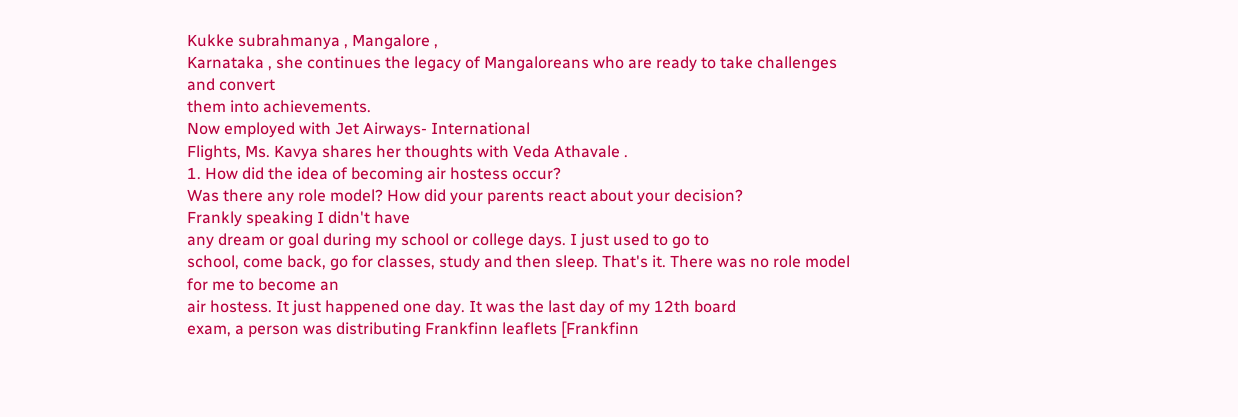Kukke subrahmanya , Mangalore ,
Karnataka , she continues the legacy of Mangaloreans who are ready to take challenges and convert
them into achievements.
Now employed with Jet Airways- International
Flights, Ms. Kavya shares her thoughts with Veda Athavale .
1. How did the idea of becoming air hostess occur?
Was there any role model? How did your parents react about your decision?
Frankly speaking I didn't have
any dream or goal during my school or college days. I just used to go to
school, come back, go for classes, study and then sleep. That's it. There was no role model for me to become an
air hostess. It just happened one day. It was the last day of my 12th board
exam, a person was distributing Frankfinn leaflets [Frankfinn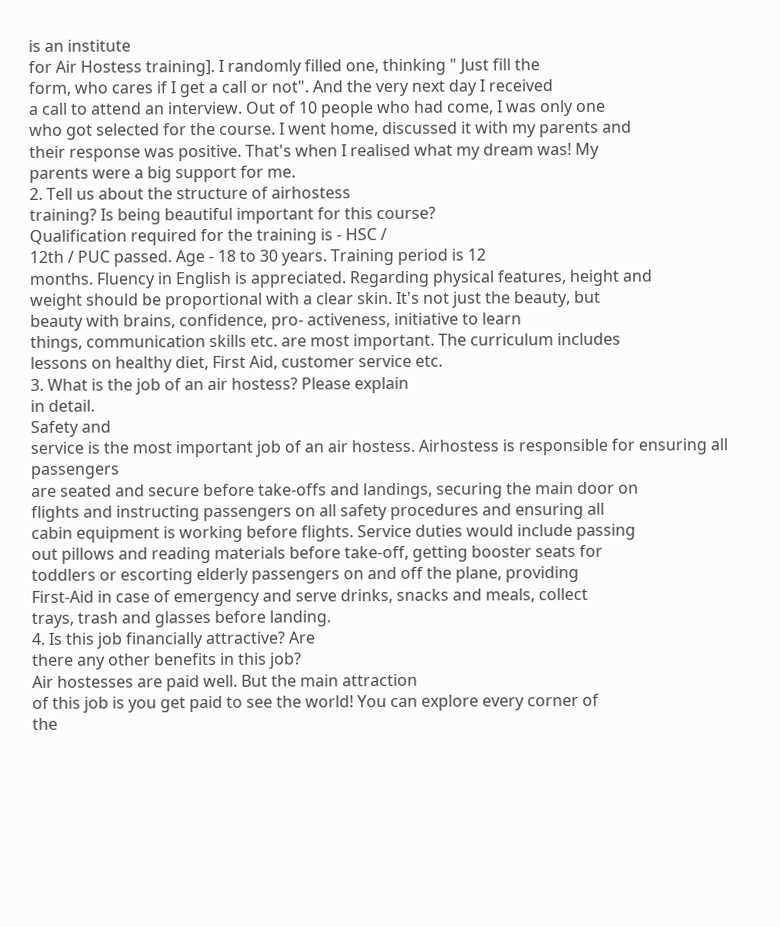is an institute
for Air Hostess training]. I randomly filled one, thinking " Just fill the
form, who cares if I get a call or not". And the very next day I received
a call to attend an interview. Out of 10 people who had come, I was only one
who got selected for the course. I went home, discussed it with my parents and
their response was positive. That's when I realised what my dream was! My
parents were a big support for me.
2. Tell us about the structure of airhostess
training? Is being beautiful important for this course?
Qualification required for the training is - HSC /
12th / PUC passed. Age - 18 to 30 years. Training period is 12
months. Fluency in English is appreciated. Regarding physical features, height and
weight should be proportional with a clear skin. It's not just the beauty, but
beauty with brains, confidence, pro- activeness, initiative to learn
things, communication skills etc. are most important. The curriculum includes
lessons on healthy diet, First Aid, customer service etc.
3. What is the job of an air hostess? Please explain
in detail.
Safety and
service is the most important job of an air hostess. Airhostess is responsible for ensuring all passengers
are seated and secure before take-offs and landings, securing the main door on
flights and instructing passengers on all safety procedures and ensuring all
cabin equipment is working before flights. Service duties would include passing
out pillows and reading materials before take-off, getting booster seats for
toddlers or escorting elderly passengers on and off the plane, providing
First-Aid in case of emergency and serve drinks, snacks and meals, collect
trays, trash and glasses before landing.
4. Is this job financially attractive? Are
there any other benefits in this job?
Air hostesses are paid well. But the main attraction
of this job is you get paid to see the world! You can explore every corner of
the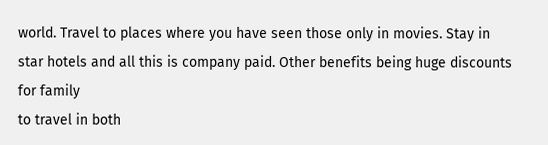world. Travel to places where you have seen those only in movies. Stay in
star hotels and all this is company paid. Other benefits being huge discounts for family
to travel in both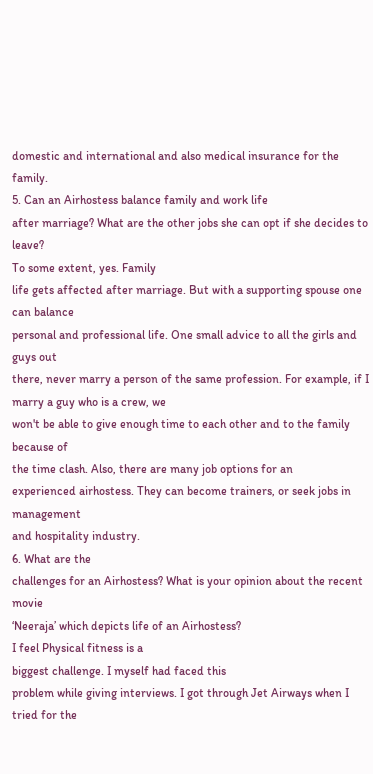domestic and international and also medical insurance for the
family.
5. Can an Airhostess balance family and work life
after marriage? What are the other jobs she can opt if she decides to leave?
To some extent, yes. Family
life gets affected after marriage. But with a supporting spouse one can balance
personal and professional life. One small advice to all the girls and guys out
there, never marry a person of the same profession. For example, if I marry a guy who is a crew, we
won't be able to give enough time to each other and to the family because of
the time clash. Also, there are many job options for an
experienced airhostess. They can become trainers, or seek jobs in management
and hospitality industry.
6. What are the
challenges for an Airhostess? What is your opinion about the recent movie
‘Neeraja’ which depicts life of an Airhostess?
I feel Physical fitness is a
biggest challenge. I myself had faced this
problem while giving interviews. I got through Jet Airways when I tried for the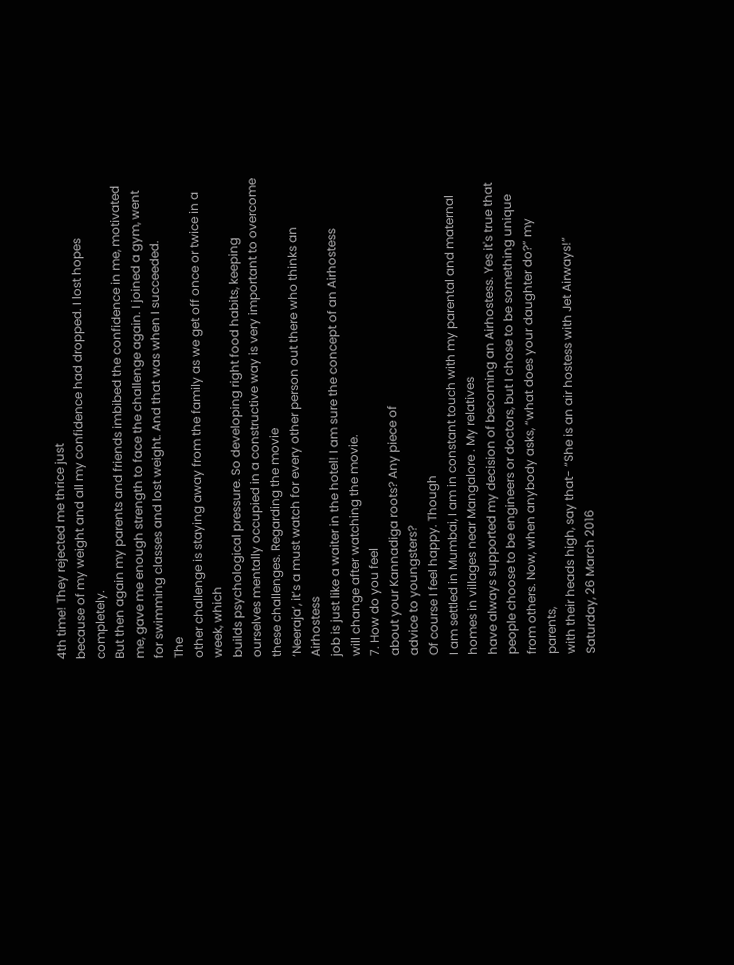4th time! They rejected me thrice just
because of my weight and all my confidence had dropped. I lost hopes completely.
But then again my parents and friends imbibed the confidence in me, motivated
me, gave me enough strength to face the challenge again. I joined a gym, went
for swimming classes and lost weight. And that was when I succeeded.
The
other challenge is staying away from the family as we get off once or twice in a week, which
builds psychological pressure. So developing right food habits, keeping
ourselves mentally occupied in a constructive way is very important to overcome
these challenges. Regarding the movie
‘Neeraja’, it’s a must watch for every other person out there who thinks an Airhostess
job is just like a waiter in the hotel! I am sure the concept of an Airhostess
will change after watching the movie.
7. How do you feel
about your Kannadiga roots? Any piece of
advice to youngsters?
Of course I feel happy. Though
I am settled in Mumbai, I am in constant touch with my parental and maternal
homes in villages near Mangalore . My relatives
have always supported my decision of becoming an Airhostess. Yes it's true that
people choose to be engineers or doctors, but I chose to be something unique
from others. Now, when anybody asks, “what does your daughter do?” my parents,
with their heads high, say that- “She is an air hostess with Jet Airways!”
Saturday, 26 March 2016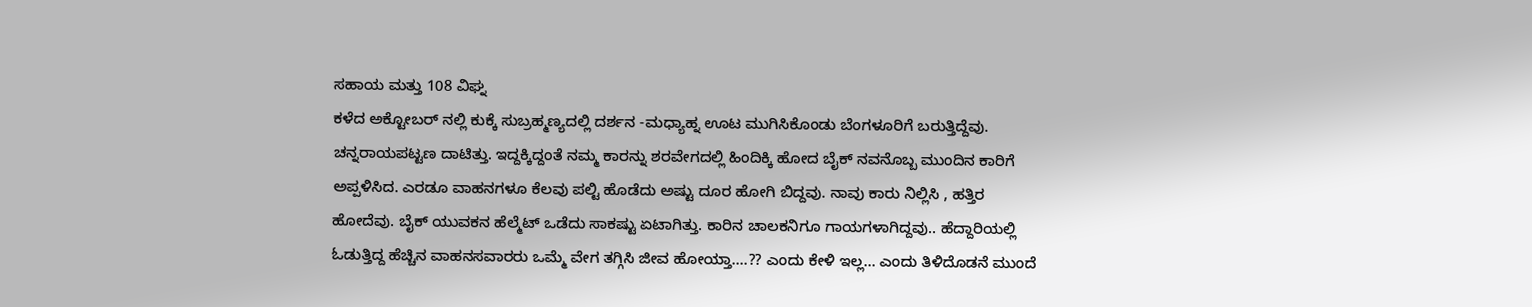ಸಹಾಯ ಮತ್ತು 108 ವಿಘ್ನ
ಕಳೆದ ಅಕ್ಟೋಬರ್ ನಲ್ಲಿ ಕುಕ್ಕೆ ಸುಬ್ರಹ್ಮಣ್ಯದಲ್ಲಿ ದರ್ಶನ -ಮಧ್ಯಾಹ್ನ ಊಟ ಮುಗಿಸಿಕೊಂಡು ಬೆಂಗಳೂರಿಗೆ ಬರುತ್ತಿದ್ದೆವು. ಚನ್ನರಾಯಪಟ್ಟಣ ದಾಟಿತ್ತು. ಇದ್ದಕ್ಕಿದ್ದಂತೆ ನಮ್ಮ ಕಾರನ್ನು ಶರವೇಗದಲ್ಲಿ ಹಿಂದಿಕ್ಕಿ ಹೋದ ಬೈಕ್ ನವನೊಬ್ಬ ಮುಂದಿನ ಕಾರಿಗೆ ಅಪ್ಪಳಿಸಿದ. ಎರಡೂ ವಾಹನಗಳೂ ಕೆಲವು ಪಲ್ಟಿ ಹೊಡೆದು ಅಷ್ಟು ದೂರ ಹೋಗಿ ಬಿದ್ದವು. ನಾವು ಕಾರು ನಿಲ್ಲಿಸಿ , ಹತ್ತಿರ ಹೋದೆವು. ಬೈಕ್ ಯುವಕನ ಹೆಲ್ಮೆಟ್ ಒಡೆದು ಸಾಕಷ್ಟು ಏಟಾಗಿತ್ತು. ಕಾರಿನ ಚಾಲಕನಿಗೂ ಗಾಯಗಳಾಗಿದ್ದವು.. ಹೆದ್ದಾರಿಯಲ್ಲಿ ಓಡುತ್ತಿದ್ದ ಹೆಚ್ಚಿನ ವಾಹನಸವಾರರು ಒಮ್ಮೆ ವೇಗ ತಗ್ಗಿಸಿ ಜೀವ ಹೋಯ್ತಾ....?? ಎಂದು ಕೇಳಿ ಇಲ್ಲ... ಎಂದು ತಿಳಿದೊಡನೆ ಮುಂದೆ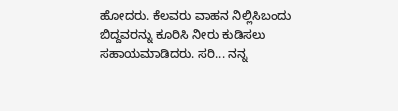ಹೋದರು. ಕೆಲವರು ವಾಹನ ನಿಲ್ಲಿಸಿಬಂದು ಬಿದ್ದವರನ್ನು ಕೂರಿಸಿ ನೀರು ಕುಡಿಸಲು ಸಹಾಯಮಾಡಿದರು. ಸರಿ... ನನ್ನ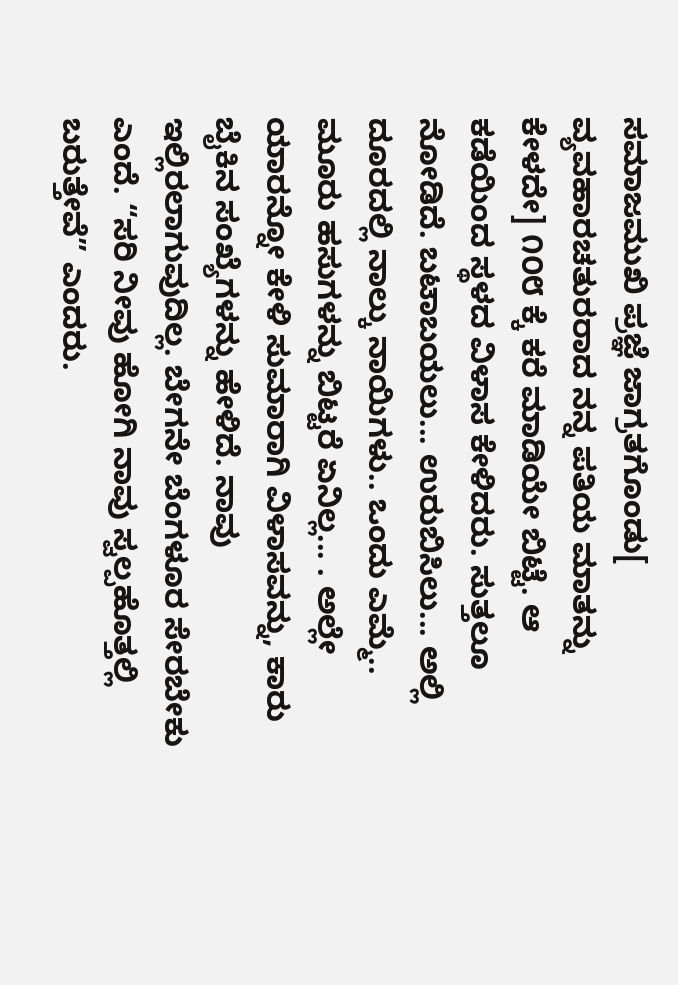ಸಮಾಜಮುಖಿ ಪ್ರಜ್ಞೆ ಜಾಗ್ರತಗೊಂಡು[ ವ್ಯವಹಾರಚತುರರಾದ ನನ್ನ ಪತಿಯ ಮಾತನ್ನು ಕೇಳದೇ] ೧೦೮ ಕ್ಕೆ ಕರೆ ಮಾಡಿಯೇ ಬಿಟ್ಟೆ. ಆ ಕಡೆಯಿಂದ ಸ್ಥಳದ ವಿಳಾಸ ಕೇಳಿದರು. ಸುತ್ತಲೂ ನೋಡಿದೆ. ಬಟಾಬಯಲು... ಉರುಬಿಸಿಲು... ಅಲ್ಲಿ ದೂರದಲ್ಲಿ ನಾಲ್ಕು ನಾಯಿಗಳು.. ಒಂದು ಎಮ್ಮೆ.. ಮೂರು ಹಸುಗಳನ್ನು ಬಿಟ್ಟರೆ ಏನಿಲ್ಲ... . ಅಲ್ಲೇ ಯಾರನ್ನೋ ಕೇಳಿ ಸುಮಾರಾಗಿ ವಿಳಾಸವನ್ನು, ಕಾರು ಬೈಕಿನ ಸಂಖ್ಯೆಗಳನ್ನು ಹೇಳಿದೆ. ನಾವು ಇಲ್ಲಿರಲಾಗುವುದಿಲ್ಲ. ಬೇಗನೇ ಬೆಂಗಳೂರ ಸೇರಬೇಕು ಎಂದೆ. “ಸರಿ ನೀವು ಹೋಗಿ ನಾವು ಸ್ವಲ್ಪಹೊತ್ತಲ್ಲಿ ಬರುತ್ತೇವೆ” ಎಂದರು.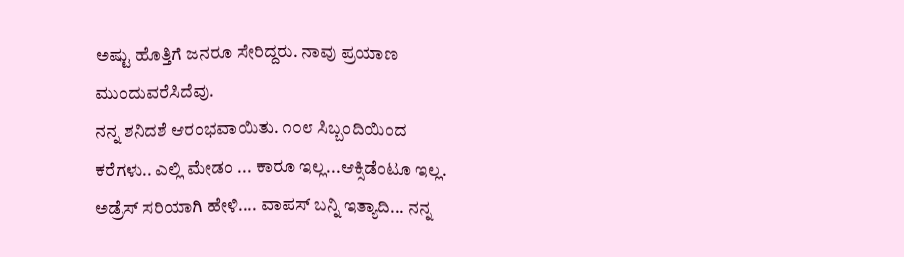ಅಷ್ಟು ಹೊತ್ತಿಗೆ ಜನರೂ ಸೇರಿದ್ದರು. ನಾವು ಪ್ರಯಾಣ ಮುಂದುವರೆಸಿದೆವು.
ನನ್ನ ಶನಿದಶೆ ಆರಂಭವಾಯಿತು. ೧೦೮ ಸಿಬ್ಬಂದಿಯಿಂದ ಕರೆಗಳು.. ಎಲ್ಲಿ ಮೇಡಂ ... ಕಾರೂ ಇಲ್ಲ...ಆಕ್ಸಿಡೆಂಟೂ ಇಲ್ಲ. ಅಡ್ರೆಸ್ ಸರಿಯಾಗಿ ಹೇಳಿ.... ವಾಪಸ್ ಬನ್ನಿ ಇತ್ಯಾದಿ... ನನ್ನ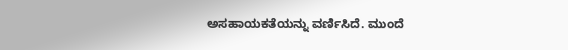ಅಸಹಾಯಕತೆಯನ್ನು ವರ್ಣಿಸಿದೆ. ಮುಂದೆ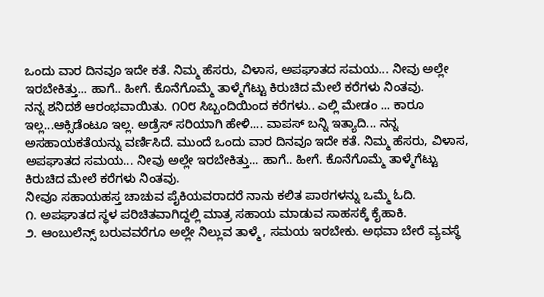ಒಂದು ವಾರ ದಿನವೂ ಇದೇ ಕತೆ. ನಿಮ್ಮ ಹೆಸರು, ವಿಳಾಸ, ಅಪಘಾತದ ಸಮಯ... ನೀವು ಅಲ್ಲೇ ಇರಬೇಕಿತ್ತು... ಹಾಗೆ.. ಹೀಗೆ. ಕೊನೆಗೊಮ್ಮೆ ತಾಳ್ಮೆಗೆಟ್ಟು ಕಿರುಚಿದ ಮೇಲೆ ಕರೆಗಳು ನಿಂತವು.
ನನ್ನ ಶನಿದಶೆ ಆರಂಭವಾಯಿತು. ೧೦೮ ಸಿಬ್ಬಂದಿಯಿಂದ ಕರೆಗಳು.. ಎಲ್ಲಿ ಮೇಡಂ ... ಕಾರೂ ಇಲ್ಲ...ಆಕ್ಸಿಡೆಂಟೂ ಇಲ್ಲ. ಅಡ್ರೆಸ್ ಸರಿಯಾಗಿ ಹೇಳಿ.... ವಾಪಸ್ ಬನ್ನಿ ಇತ್ಯಾದಿ... ನನ್ನ ಅಸಹಾಯಕತೆಯನ್ನು ವರ್ಣಿಸಿದೆ. ಮುಂದೆ ಒಂದು ವಾರ ದಿನವೂ ಇದೇ ಕತೆ. ನಿಮ್ಮ ಹೆಸರು, ವಿಳಾಸ, ಅಪಘಾತದ ಸಮಯ... ನೀವು ಅಲ್ಲೇ ಇರಬೇಕಿತ್ತು... ಹಾಗೆ.. ಹೀಗೆ. ಕೊನೆಗೊಮ್ಮೆ ತಾಳ್ಮೆಗೆಟ್ಟು ಕಿರುಚಿದ ಮೇಲೆ ಕರೆಗಳು ನಿಂತವು.
ನೀವೂ ಸಹಾಯಹಸ್ತ ಚಾಚುವ ಪೈಕಿಯವರಾದರೆ ನಾನು ಕಲಿತ ಪಾಠಗಳನ್ನು ಒಮ್ಮೆ ಓದಿ.
೧. ಅಪಘಾತದ ಸ್ಥಳ ಪರಿಚಿತವಾಗಿದ್ದಲ್ಲಿ ಮಾತ್ರ ಸಹಾಯ ಮಾಡುವ ಸಾಹಸಕ್ಕೆ ಕೈಹಾಕಿ.
೨. ಆಂಬುಲೆನ್ಸ್ ಬರುವವರೆಗೂ ಅಲ್ಲೇ ನಿಲ್ಲುವ ತಾಳ್ಮೆ, ಸಮಯ ಇರಬೇಕು. ಅಥವಾ ಬೇರೆ ವ್ಯವಸ್ಥೆ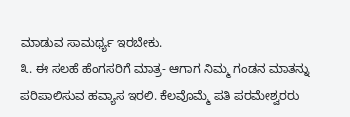ಮಾಡುವ ಸಾಮರ್ಥ್ಯ ಇರಬೇಕು.
೩. ಈ ಸಲಹೆ ಹೆಂಗಸರಿಗೆ ಮಾತ್ರ- ಆಗಾಗ ನಿಮ್ಮ ಗಂಡನ ಮಾತನ್ನು ಪರಿಪಾಲಿಸುವ ಹವ್ಯಾಸ ಇರಲಿ. ಕೆಲವೊಮ್ಮೆ ಪತಿ ಪರಮೇಶ್ವರರು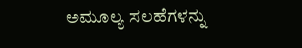ಅಮೂಲ್ಯ ಸಲಹೆಗಳನ್ನು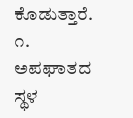ಕೊಡುತ್ತಾರೆ.
೧. ಅಪಘಾತದ ಸ್ಥಳ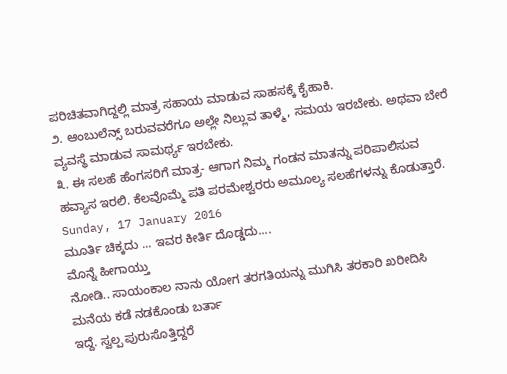ಪರಿಚಿತವಾಗಿದ್ದಲ್ಲಿ ಮಾತ್ರ ಸಹಾಯ ಮಾಡುವ ಸಾಹಸಕ್ಕೆ ಕೈಹಾಕಿ.
೨. ಆಂಬುಲೆನ್ಸ್ ಬರುವವರೆಗೂ ಅಲ್ಲೇ ನಿಲ್ಲುವ ತಾಳ್ಮೆ, ಸಮಯ ಇರಬೇಕು. ಅಥವಾ ಬೇರೆ ವ್ಯವಸ್ಥೆ ಮಾಡುವ ಸಾಮರ್ಥ್ಯ ಇರಬೇಕು.
೩. ಈ ಸಲಹೆ ಹೆಂಗಸರಿಗೆ ಮಾತ್ರ- ಆಗಾಗ ನಿಮ್ಮ ಗಂಡನ ಮಾತನ್ನು ಪರಿಪಾಲಿಸುವ ಹವ್ಯಾಸ ಇರಲಿ. ಕೆಲವೊಮ್ಮೆ ಪತಿ ಪರಮೇಶ್ವರರು ಅಮೂಲ್ಯ ಸಲಹೆಗಳನ್ನು ಕೊಡುತ್ತಾರೆ.
Sunday, 17 January 2016
ಮೂರ್ತಿ ಚಿಕ್ಕದು ... ಇವರ ಕೀರ್ತಿ ದೊಡ್ಡದು....
ಮೊನ್ನೆ ಹೀಗಾಯ್ತು
ನೋಡಿ.. ಸಾಯಂಕಾಲ ನಾನು ಯೋಗ ತರಗತಿಯನ್ನು ಮುಗಿಸಿ ತರಕಾರಿ ಖರೀದಿಸಿ ಮನೆಯ ಕಡೆ ನಡಕೊಂಡು ಬರ್ತಾ
ಇದ್ದೆ. ಸ್ವಲ್ಪ ಪುರುಸೊತ್ತಿದ್ದರೆ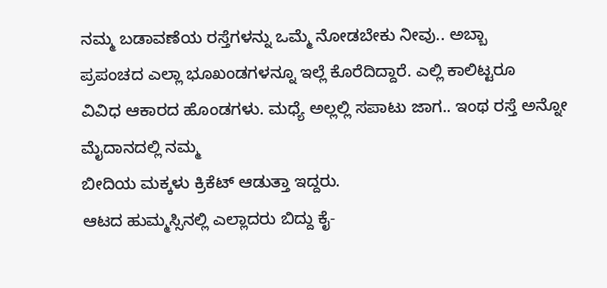ನಮ್ಮ ಬಡಾವಣೆಯ ರಸ್ತೆಗಳನ್ನು ಒಮ್ಮೆ ನೋಡಬೇಕು ನೀವು.. ಅಬ್ಬಾ
ಪ್ರಪಂಚದ ಎಲ್ಲಾ ಭೂಖಂಡಗಳನ್ನೂ ಇಲ್ಲೆ ಕೊರೆದಿದ್ದಾರೆ. ಎಲ್ಲಿ ಕಾಲಿಟ್ಟರೂ
ವಿವಿಧ ಆಕಾರದ ಹೊಂಡಗಳು. ಮಧ್ಯೆ ಅಲ್ಲಲ್ಲಿ ಸಪಾಟು ಜಾಗ.. ಇಂಥ ರಸ್ತೆ ಅನ್ನೋ ಮೈದಾನದಲ್ಲಿ ನಮ್ಮ
ಬೀದಿಯ ಮಕ್ಕಳು ಕ್ರಿಕೆಟ್ ಆಡುತ್ತಾ ಇದ್ದರು.
ಆಟದ ಹುಮ್ಮಸ್ಸಿನಲ್ಲಿ ಎಲ್ಲಾದರು ಬಿದ್ದು ಕೈ-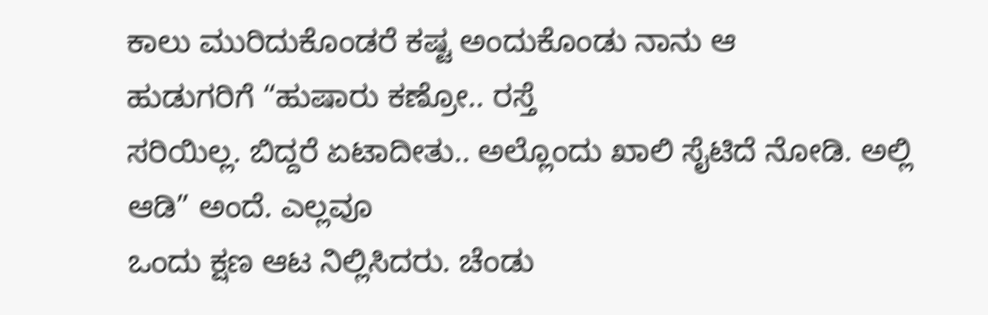ಕಾಲು ಮುರಿದುಕೊಂಡರೆ ಕಷ್ಟ ಅಂದುಕೊಂಡು ನಾನು ಆ
ಹುಡುಗರಿಗೆ “ಹುಷಾರು ಕಣ್ರೋ.. ರಸ್ತೆ
ಸರಿಯಿಲ್ಲ. ಬಿದ್ದರೆ ಏಟಾದೀತು.. ಅಲ್ಲೊಂದು ಖಾಲಿ ಸೈಟಿದೆ ನೋಡಿ. ಅಲ್ಲಿ ಆಡಿ” ಅಂದೆ. ಎಲ್ಲವೂ
ಒಂದು ಕ್ಷಣ ಆಟ ನಿಲ್ಲಿಸಿದರು. ಚೆಂಡು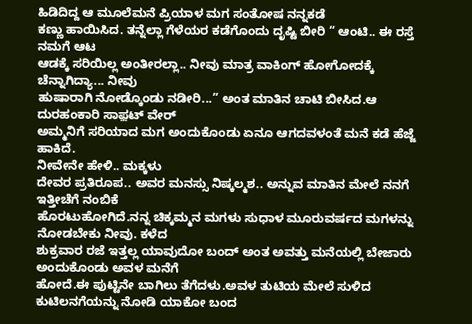ಹಿಡಿದಿದ್ದ ಆ ಮೂಲೆಮನೆ ಪ್ರಿಯಾಳ ಮಗ ಸಂತೋಷ ನನ್ನಕಡೆ
ಕಣ್ಣು ಹಾಯಿಸಿದ. ತನ್ನೆಲ್ಲಾ ಗೆಳೆಯರ ಕಡೆಗೊಂದು ದೃಷ್ಟಿ ಬೀರಿ “ ಆಂಟಿ.. ಈ ರಸ್ತೆ ನಮಗೆ ಆಟ
ಆಡಕ್ಕೆ ಸರಿಯಿಲ್ಲ ಅಂತೀರಲ್ಲಾ.. ನೀವು ಮಾತ್ರ ವಾಕಿಂಗ್ ಹೋಗೋದಕ್ಕೆ ಚೆನ್ನಾಗಿದ್ಯಾ... ನೀವು
ಹುಷಾರಾಗಿ ನೋಡ್ಕೊಂಡು ನಡೀರಿ...” ಅಂತ ಮಾತಿನ ಚಾಟಿ ಬೀಸಿದ.ಆ ದುರಹಂಕಾರಿ ಸಾಫ಼ಟ್ ವೇರ್
ಅಮ್ಮನಿಗೆ ಸರಿಯಾದ ಮಗ ಅಂದುಕೊಂಡು ಏನೂ ಆಗದವಳಂತೆ ಮನೆ ಕಡೆ ಹೆಜ್ಜೆ ಹಾಕಿದೆ.
ನೀವೇನೇ ಹೇಳಿ.. ಮಕ್ಕಳು
ದೇವರ ಪ್ರತಿರೂಪ.. ಅವರ ಮನಸ್ಸು ನಿಷ್ಕಲ್ಮಶ.. ಅನ್ನುವ ಮಾತಿನ ಮೇಲೆ ನನಗೆ ಇತ್ತೀಚೆಗೆ ನಂಬಿಕೆ
ಹೊರಟುಹೋಗಿದೆ.ನನ್ನ ಚಿಕ್ಕಮ್ಮನ ಮಗಳು ಸುಧಾಳ ಮೂರುವರ್ಷದ ಮಗಳನ್ನು ನೋಡಬೇಕು ನೀವು. ಕಳೆದ
ಶುಕ್ರವಾರ ರಜೆ ಇತ್ತಲ್ಲ ಯಾವುದೋ ಬಂದ್ ಅಂತ ಅವತ್ತು ಮನೆಯಲ್ಲಿ ಬೇಜಾರು ಅಂದುಕೊಂಡು ಅವಳ ಮನೆಗೆ
ಹೋದೆ.ಈ ಪುಟ್ಟಿನೇ ಬಾಗಿಲು ತೆಗೆದಳು.ಅವಳ ತುಟಿಯ ಮೇಲೆ ಸುಳಿದ ಕುಟಿಲನಗೆಯನ್ನು ನೋಡಿ ಯಾಕೋ ಬಂದ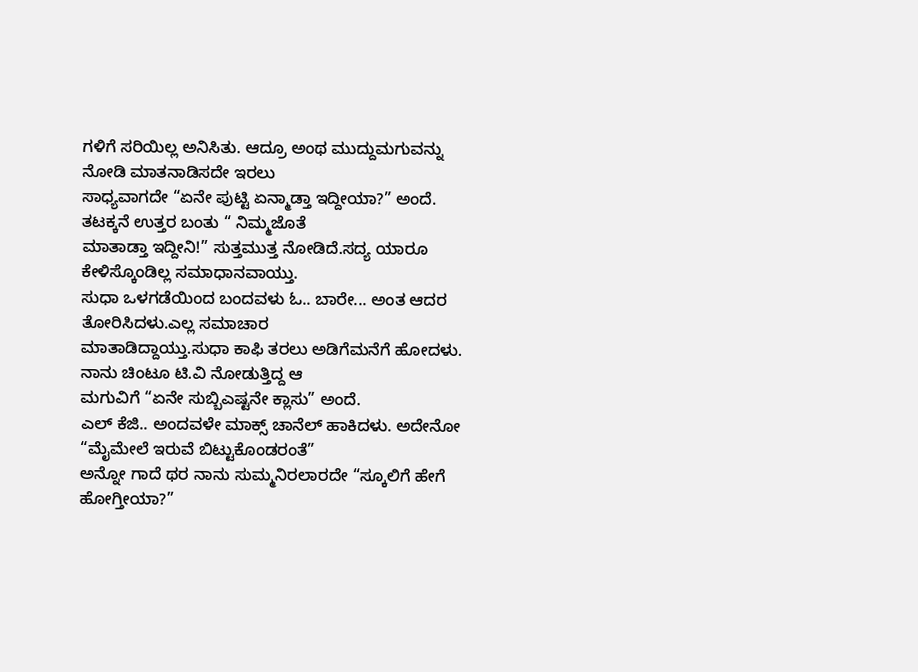ಗಳಿಗೆ ಸರಿಯಿಲ್ಲ ಅನಿಸಿತು. ಆದ್ರೂ ಅಂಥ ಮುದ್ದುಮಗುವನ್ನು ನೋಡಿ ಮಾತನಾಡಿಸದೇ ಇರಲು
ಸಾಧ್ಯವಾಗದೇ “ಏನೇ ಪುಟ್ಟಿ ಏನ್ಮಾಡ್ತಾ ಇದ್ದೀಯಾ?” ಅಂದೆ. ತಟಕ್ಕನೆ ಉತ್ತರ ಬಂತು “ ನಿಮ್ಮಜೊತೆ
ಮಾತಾಡ್ತಾ ಇದ್ದೀನಿ!” ಸುತ್ತಮುತ್ತ ನೋಡಿದೆ.ಸದ್ಯ ಯಾರೂ ಕೇಳಿಸ್ಕೊಂಡಿಲ್ಲ ಸಮಾಧಾನವಾಯ್ತು.
ಸುಧಾ ಒಳಗಡೆಯಿಂದ ಬಂದವಳು ಓ.. ಬಾರೇ... ಅಂತ ಆದರ ತೋರಿಸಿದಳು.ಎಲ್ಲ ಸಮಾಚಾರ
ಮಾತಾಡಿದ್ದಾಯ್ತು.ಸುಧಾ ಕಾಫಿ ತರಲು ಅಡಿಗೆಮನೆಗೆ ಹೋದಳು. ನಾನು ಚಿಂಟೂ ಟಿ.ವಿ ನೋಡುತ್ತಿದ್ದ ಆ
ಮಗುವಿಗೆ “ಏನೇ ಸುಬ್ಬಿಎಷ್ಟನೇ ಕ್ಲಾಸು” ಅಂದೆ.
ಎಲ್ ಕೆಜಿ.. ಅಂದವಳೇ ಮಾಕ್ಸ್ ಚಾನೆಲ್ ಹಾಕಿದಳು. ಅದೇನೋ “ಮೈಮೇಲೆ ಇರುವೆ ಬಿಟ್ಟುಕೊಂಡರಂತೆ”
ಅನ್ನೋ ಗಾದೆ ಥರ ನಾನು ಸುಮ್ಮನಿರಲಾರದೇ “ಸ್ಕೂಲಿಗೆ ಹೇಗೆ ಹೋಗ್ತೀಯಾ?”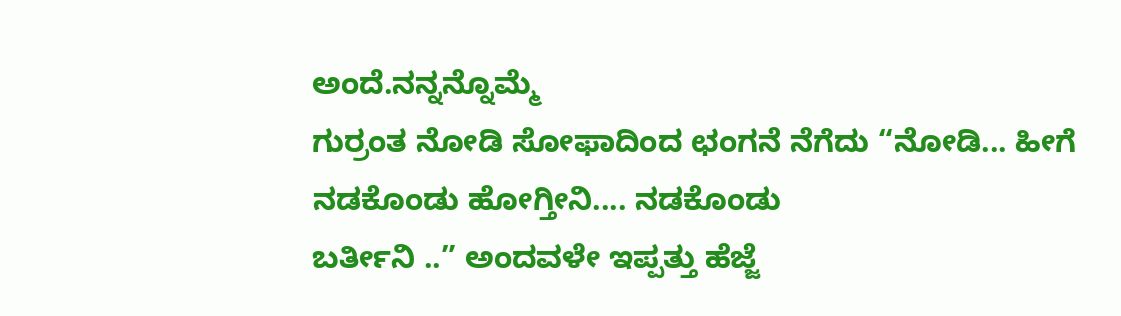ಅಂದೆ.ನನ್ನನ್ನೊಮ್ಮೆ
ಗುರ್ರಂತ ನೋಡಿ ಸೋಫಾದಿಂದ ಛಂಗನೆ ನೆಗೆದು “ನೋಡಿ... ಹೀಗೆ ನಡಕೊಂಡು ಹೋಗ್ತೀನಿ.... ನಡಕೊಂಡು
ಬರ್ತೀನಿ ..” ಅಂದವಳೇ ಇಪ್ಪತ್ತು ಹೆಜ್ಜೆ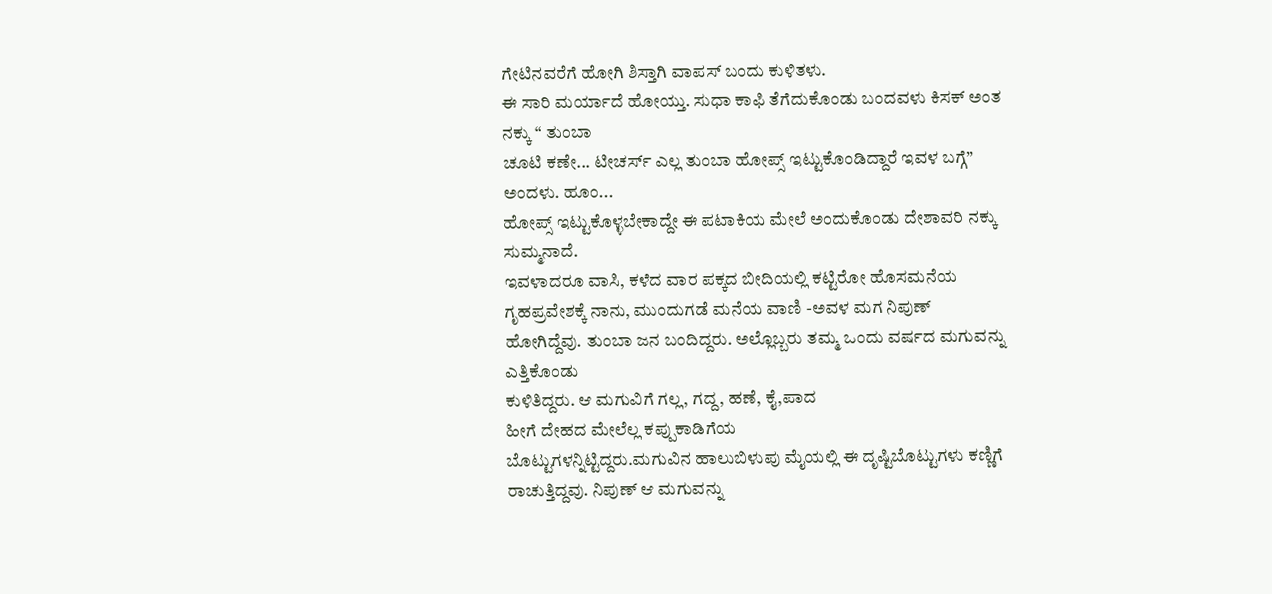ಗೇಟಿನವರೆಗೆ ಹೋಗಿ ಶಿಸ್ತಾಗಿ ವಾಪಸ್ ಬಂದು ಕುಳಿತಳು.
ಈ ಸಾರಿ ಮರ್ಯಾದೆ ಹೋಯ್ತು. ಸುಧಾ ಕಾಫಿ ತೆಗೆದುಕೊಂಡು ಬಂದವಳು ಕಿಸಕ್ ಅಂತ ನಕ್ಕು “ ತುಂಬಾ
ಚೂಟಿ ಕಣೇ... ಟೀಚರ್ಸ್ ಎಲ್ಲ ತುಂಬಾ ಹೋಪ್ಸ್ ಇಟ್ಟುಕೊಂಡಿದ್ದಾರೆ ಇವಳ ಬಗ್ಗೆ” ಅಂದಳು. ಹೂಂ...
ಹೋಪ್ಸ್ ಇಟ್ಟುಕೊಳ್ಳಬೇಕಾದ್ದೇ ಈ ಪಟಾಕಿಯ ಮೇಲೆ ಅಂದುಕೊಂಡು ದೇಶಾವರಿ ನಕ್ಕು ಸುಮ್ಮನಾದೆ.
ಇವಳಾದರೂ ವಾಸಿ, ಕಳೆದ ವಾರ ಪಕ್ಕದ ಬೀದಿಯಲ್ಲಿ ಕಟ್ಟಿರೋ ಹೊಸಮನೆಯ ಗೃಹಪ್ರವೇಶಕ್ಕೆ ನಾನು, ಮುಂದುಗಡೆ ಮನೆಯ ವಾಣಿ -ಅವಳ ಮಗ ನಿಪುಣ್
ಹೋಗಿದ್ದೆವು. ತುಂಬಾ ಜನ ಬಂದಿದ್ದರು. ಅಲ್ಲೊಬ್ಬರು ತಮ್ಮ ಒಂದು ವರ್ಷದ ಮಗುವನ್ನು ಎತ್ತಿಕೊಂಡು
ಕುಳಿತಿದ್ದರು. ಆ ಮಗುವಿಗೆ ಗಲ್ಲ, ಗದ್ದ, ಹಣೆ, ಕೈ,ಪಾದ
ಹೀಗೆ ದೇಹದ ಮೇಲೆಲ್ಲ ಕಪ್ಪುಕಾಡಿಗೆಯ
ಬೊಟ್ಟುಗಳನ್ನಿಟ್ಟಿದ್ದರು.ಮಗುವಿನ ಹಾಲುಬಿಳುಪು ಮೈಯಲ್ಲಿ ಈ ದೃಷ್ಟಿಬೊಟ್ಟುಗಳು ಕಣ್ಣಿಗೆ
ರಾಚುತ್ತಿದ್ದವು. ನಿಪುಣ್ ಆ ಮಗುವನ್ನು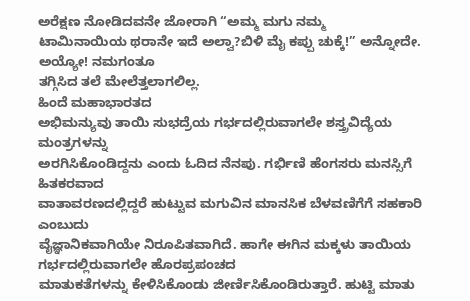ಅರೆಕ್ಷಣ ನೋಡಿದವನೇ ಜೋರಾಗಿ “ಅಮ್ಮ ಮಗು ನಮ್ಮ
ಟಾಮಿನಾಯಿಯ ಥರಾನೇ ಇದೆ ಅಲ್ವಾ?ಬಿಳಿ ಮೈ ಕಪ್ಪು ಚುಕ್ಕೆ!” ಅನ್ನೋದೇ. ಅಯ್ಯೋ! ನಮಗಂತೂ
ತಗ್ಗಿಸಿದ ತಲೆ ಮೇಲೆತ್ತಲಾಗಲಿಲ್ಲ.
ಹಿಂದೆ ಮಹಾಭಾರತದ
ಅಭಿಮನ್ಯುವು ತಾಯಿ ಸುಭದ್ರೆಯ ಗರ್ಭದಲ್ಲಿರುವಾಗಲೇ ಶಸ್ತ್ರವಿದ್ಯೆಯ ಮಂತ್ರಗಳನ್ನು
ಅರಗಿಸಿಕೊಂಡಿದ್ದನು ಎಂದು ಓದಿದ ನೆನಪು. ಗರ್ಭಿಣಿ ಹೆಂಗಸರು ಮನಸ್ಸಿಗೆ ಹಿತಕರವಾದ
ವಾತಾವರಣದಲ್ಲಿದ್ದರೆ ಹುಟ್ಟುವ ಮಗುವಿನ ಮಾನಸಿಕ ಬೆಳವಣಿಗೆಗೆ ಸಹಕಾರಿ ಎಂಬುದು
ವೈಜ್ಞಾನಿಕವಾಗಿಯೇ ನಿರೂಪಿತವಾಗಿದೆ. ಹಾಗೇ ಈಗಿನ ಮಕ್ಕಳು ತಾಯಿಯ ಗರ್ಭದಲ್ಲಿರುವಾಗಲೇ ಹೊರಪ್ರಪಂಚದ
ಮಾತುಕತೆಗಳನ್ನು ಕೇಳಿಸಿಕೊಂಡು ಜೀರ್ಣಿಸಿಕೊಂಡಿರುತ್ತಾರೆ. ಹುಟ್ಟಿ ಮಾತು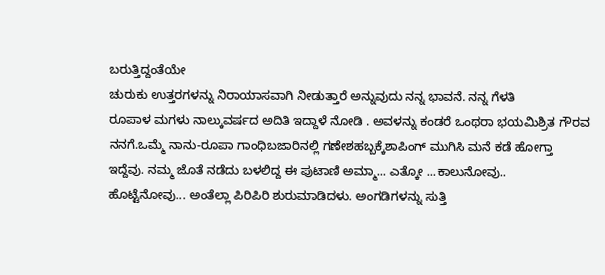ಬರುತ್ತಿದ್ದಂತೆಯೇ
ಚುರುಕು ಉತ್ತರಗಳನ್ನು ನಿರಾಯಾಸವಾಗಿ ನೀಡುತ್ತಾರೆ ಅನ್ನುವುದು ನನ್ನ ಭಾವನೆ. ನನ್ನ ಗೆಳತಿ
ರೂಪಾಳ ಮಗಳು ನಾಲ್ಕುವರ್ಷದ ಅದಿತಿ ಇದ್ದಾಳೆ ನೋಡಿ . ಅವಳನ್ನು ಕಂಡರೆ ಒಂಥರಾ ಭಯಮಿಶ್ರಿತ ಗೌರವ
ನನಗೆ.ಒಮ್ಮೆ ನಾನು-ರೂಪಾ ಗಾಂಧಿಬಜಾರಿನಲ್ಲಿ ಗಣೇಶಹಬ್ಬಕ್ಕೆಶಾಪಿಂಗ್ ಮುಗಿಸಿ ಮನೆ ಕಡೆ ಹೋಗ್ತಾ
ಇದ್ದೆವು. ನಮ್ಮ ಜೊತೆ ನಡೆದು ಬಳಲಿದ್ದ ಈ ಪುಟಾಣಿ ಅಮ್ಮಾ... ಎತ್ಕೋ ...ಕಾಲುನೋವು..
ಹೊಟ್ಟೆನೋವು... ಅಂತೆಲ್ಲಾ ಪಿರಿಪಿರಿ ಶುರುಮಾಡಿದಳು. ಅಂಗಡಿಗಳನ್ನು ಸುತ್ತಿ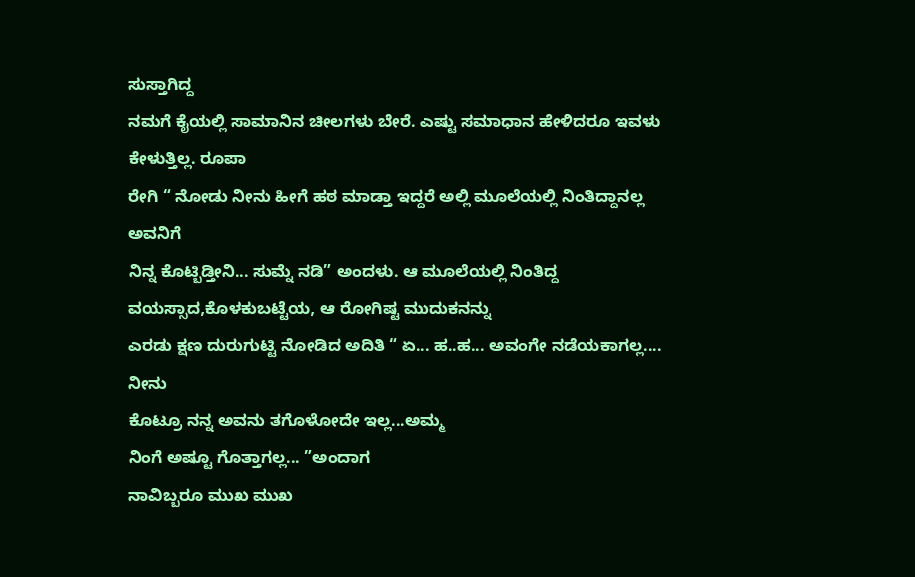ಸುಸ್ತಾಗಿದ್ದ
ನಮಗೆ ಕೈಯಲ್ಲಿ ಸಾಮಾನಿನ ಚೀಲಗಳು ಬೇರೆ. ಎಷ್ಟು ಸಮಾಧಾನ ಹೇಳಿದರೂ ಇವಳು ಕೇಳುತ್ತಿಲ್ಲ. ರೂಪಾ
ರೇಗಿ “ ನೋಡು ನೀನು ಹೀಗೆ ಹಠ ಮಾಡ್ತಾ ಇದ್ದರೆ ಅಲ್ಲಿ ಮೂಲೆಯಲ್ಲಿ ನಿಂತಿದ್ದಾನಲ್ಲ ಅವನಿಗೆ
ನಿನ್ನ ಕೊಟ್ಬಿಡ್ತೀನಿ... ಸುಮ್ನೆ ನಡಿ” ಅಂದಳು. ಆ ಮೂಲೆಯಲ್ಲಿ ನಿಂತಿದ್ದ ವಯಸ್ಸಾದ,ಕೊಳಕುಬಟ್ಟೆಯ, ಆ ರೋಗಿಷ್ಟ ಮುದುಕನನ್ನು
ಎರಡು ಕ್ಷಣ ದುರುಗುಟ್ಟಿ ನೋಡಿದ ಅದಿತಿ “ ಏ... ಹ..ಹ... ಅವಂಗೇ ನಡೆಯಕಾಗಲ್ಲ.... ನೀನು
ಕೊಟ್ರೂ ನನ್ನ ಅವನು ತಗೊಳೋದೇ ಇಲ್ಲ...ಅಮ್ಮ
ನಿಂಗೆ ಅಷ್ಟೂ ಗೊತ್ತಾಗಲ್ಲ... ”ಅಂದಾಗ
ನಾವಿಬ್ಬರೂ ಮುಖ ಮುಖ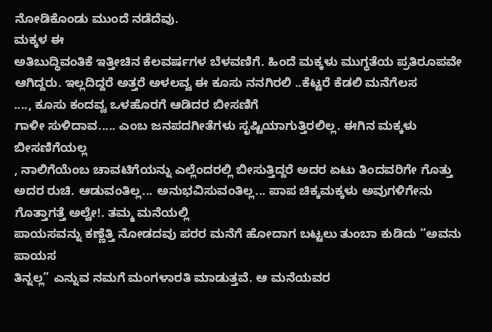ನೋಡಿಕೊಂಡು ಮುಂದೆ ನಡೆದೆವು.
ಮಕ್ಕಳ ಈ
ಅತಿಬುದ್ಧಿವಂತಿಕೆ ಇತ್ತೀಚಿನ ಕೆಲವರ್ಷಗಳ ಬೆಳವಣಿಗೆ. ಹಿಂದೆ ಮಕ್ಕಳು ಮುಗ್ಧತೆಯ ಪ್ರತಿರೂಪವೇ
ಆಗಿದ್ದರು. ಇಲ್ಲದಿದ್ದರೆ ಅತ್ತರೆ ಅಳಲವ್ವ ಈ ಕೂಸು ನನಗಿರಲಿ ..ಕೆಟ್ಟರೆ ಕೆಡಲಿ ಮನೆಗೆಲಸ
...., ಕೂಸು ಕಂದವ್ವ ಒಳಹೊರಗೆ ಆಡಿದರ ಬೀಸಣಿಗೆ
ಗಾಳೀ ಸುಳಿದಾವ..... ಎಂಬ ಜನಪದಗೀತೆಗಳು ಸೃಷ್ಟಿಯಾಗುತ್ತಿರಲಿಲ್ಲ. ಈಗಿನ ಮಕ್ಕಳು ಬೀಸಣಿಗೆಯಲ್ಲ
, ನಾಲಿಗೆಯೆಂಬ ಚಾವಟಿಗೆಯನ್ನು ಎಲ್ಲೆಂದರಲ್ಲಿ ಬೀಸುತ್ತಿದ್ದರೆ ಅದರ ಏಟು ತಿಂದವರಿಗೇ ಗೊತ್ತು
ಅದರ ರುಚಿ. ಆಡುವಂತಿಲ್ಲ... ಅನುಭವಿಸುವಂತಿಲ್ಲ... ಪಾಪ ಚಿಕ್ಕಮಕ್ಕಳು ಅವುಗಳಿಗೇನು
ಗೊತ್ತಾಗತ್ತೆ ಅಲ್ವೇ!. ತಮ್ಮ ಮನೆಯಲ್ಲಿ
ಪಾಯಸವನ್ನು ಕಣ್ಣೆತ್ತಿ ನೋಡದವು ಪರರ ಮನೆಗೆ ಹೋದಾಗ ಬಟ್ಟಲು ತುಂಬಾ ಕುಡಿದು “ಅವನು ಪಾಯಸ
ತಿನ್ನಲ್ಲ” ಎನ್ನುವ ನಮಗೆ ಮಂಗಳಾರತಿ ಮಾಡುತ್ತವೆ. ಆ ಮನೆಯವರ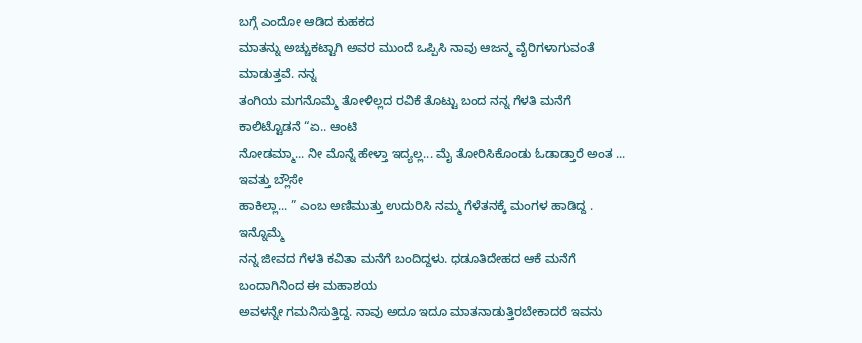ಬಗ್ಗೆ ಎಂದೋ ಆಡಿದ ಕುಹಕದ
ಮಾತನ್ನು ಅಚ್ಚುಕಟ್ಟಾಗಿ ಅವರ ಮುಂದೆ ಒಪ್ಪಿಸಿ ನಾವು ಆಜನ್ಮ ವೈರಿಗಳಾಗುವಂತೆ ಮಾಡುತ್ತವೆ. ನನ್ನ
ತಂಗಿಯ ಮಗನೊಮ್ಮೆ ತೋಳಿಲ್ಲದ ರವಿಕೆ ತೊಟ್ಟು ಬಂದ ನನ್ನ ಗೆಳತಿ ಮನೆಗೆ ಕಾಲಿಟ್ಟೊಡನೆ “ಏ.. ಆಂಟಿ
ನೋಡಮ್ಮಾ... ನೀ ಮೊನ್ನೆ ಹೇಳ್ತಾ ಇದ್ಯಲ್ಲ... ಮೈ ತೋರಿಸಿಕೊಂಡು ಓಡಾಡ್ತಾರೆ ಅಂತ ... ಇವತ್ತು ಬ್ಲೌಸೇ
ಹಾಕಿಲ್ಲಾ... ” ಎಂಬ ಅಣಿಮುತ್ತು ಉದುರಿಸಿ ನಮ್ಮ ಗೆಳೆತನಕ್ಕೆ ಮಂಗಳ ಹಾಡಿದ್ದ . ಇನ್ನೊಮ್ಮೆ
ನನ್ನ ಜೀವದ ಗೆಳತಿ ಕವಿತಾ ಮನೆಗೆ ಬಂದಿದ್ದಳು. ಧಡೂತಿದೇಹದ ಆಕೆ ಮನೆಗೆ ಬಂದಾಗಿನಿಂದ ಈ ಮಹಾಶಯ
ಅವಳನ್ನೇ ಗಮನಿಸುತ್ತಿದ್ದ. ನಾವು ಅದೂ ಇದೂ ಮಾತನಾಡುತ್ತಿರಬೇಕಾದರೆ ಇವನು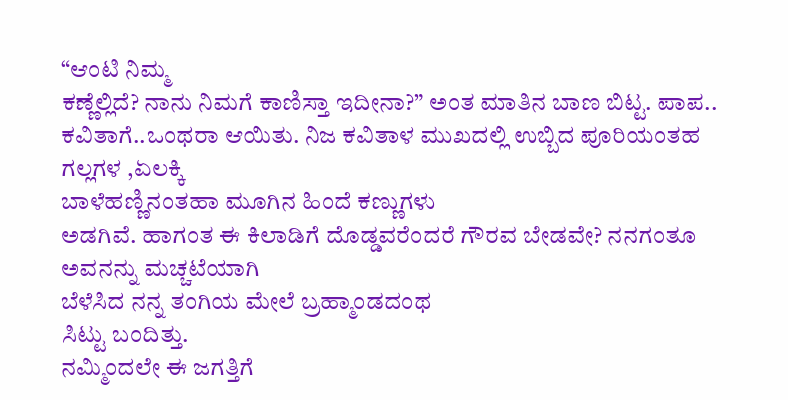“ಆಂಟಿ ನಿಮ್ಮ
ಕಣ್ಣೆಲ್ಲಿದೆ? ನಾನು ನಿಮಗೆ ಕಾಣಿಸ್ತಾ ಇದೀನಾ?” ಅಂತ ಮಾತಿನ ಬಾಣ ಬಿಟ್ಟ. ಪಾಪ..
ಕವಿತಾಗೆ..ಒಂಥರಾ ಆಯಿತು. ನಿಜ ಕವಿತಾಳ ಮುಖದಲ್ಲಿ ಉಬ್ಬಿದ ಪೂರಿಯಂತಹ ಗಲ್ಲಗಳ ,ಏಲಕ್ಕಿ
ಬಾಳೆಹಣ್ಣಿನಂತಹಾ ಮೂಗಿನ ಹಿಂದೆ ಕಣ್ಣುಗಳು
ಅಡಗಿವೆ. ಹಾಗಂತ ಈ ಕಿಲಾಡಿಗೆ ದೊಡ್ಡವರೆಂದರೆ ಗೌರವ ಬೇಡವೇ? ನನಗಂತೂ ಅವನನ್ನು ಮಚ್ಚಟೆಯಾಗಿ
ಬೆಳೆಸಿದ ನನ್ನ ತಂಗಿಯ ಮೇಲೆ ಬ್ರಹ್ಮಾಂಡದಂಥ
ಸಿಟ್ಟು ಬಂದಿತ್ತು.
ನಮ್ಮಿಂದಲೇ ಈ ಜಗತ್ತಿಗೆ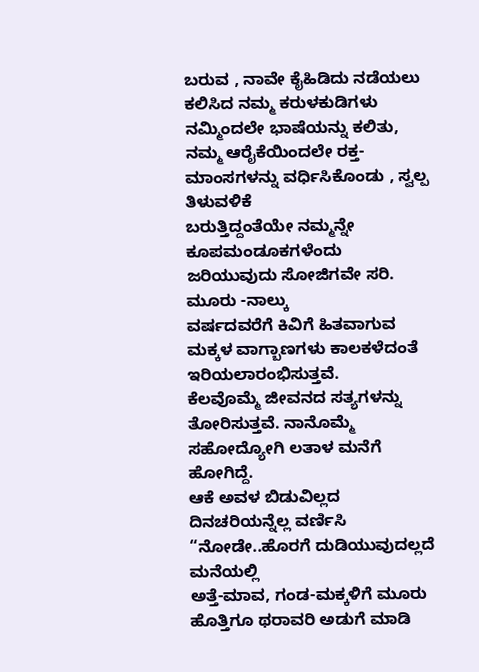ಬರುವ , ನಾವೇ ಕೈಹಿಡಿದು ನಡೆಯಲು ಕಲಿಸಿದ ನಮ್ಮ ಕರುಳಕುಡಿಗಳು ನಮ್ಮಿಂದಲೇ ಭಾಷೆಯನ್ನು ಕಲಿತು,
ನಮ್ಮ ಆರೈಕೆಯಿಂದಲೇ ರಕ್ತ-ಮಾಂಸಗಳನ್ನು ವರ್ಧಿಸಿಕೊಂಡು , ಸ್ವಲ್ಪ ತಿಳುವಳಿಕೆ
ಬರುತ್ತಿದ್ದಂತೆಯೇ ನಮ್ಮನ್ನೇ ಕೂಪಮಂಡೂಕಗಳೆಂದು ಜರಿಯುವುದು ಸೋಜಿಗವೇ ಸರಿ. ಮೂರು -ನಾಲ್ಕು
ವರ್ಷದವರೆಗೆ ಕಿವಿಗೆ ಹಿತವಾಗುವ ಮಕ್ಕಳ ವಾಗ್ಬಾಣಗಳು ಕಾಲಕಳೆದಂತೆ ಇರಿಯಲಾರಂಭಿಸುತ್ತವೆ.
ಕೆಲವೊಮ್ಮೆ ಜೀವನದ ಸತ್ಯಗಳನ್ನು ತೋರಿಸುತ್ತವೆ. ನಾನೊಮ್ಮೆ ಸಹೋದ್ಯೋಗಿ ಲತಾಳ ಮನೆಗೆ ಹೋಗಿದ್ದೆ.
ಆಕೆ ಅವಳ ಬಿಡುವಿಲ್ಲದ ದಿನಚರಿಯನ್ನೆಲ್ಲ ವರ್ಣಿಸಿ “ನೋಡೇ..ಹೊರಗೆ ದುಡಿಯುವುದಲ್ಲದೆ ಮನೆಯಲ್ಲಿ
ಅತ್ತೆ-ಮಾವ, ಗಂಡ-ಮಕ್ಕಳಿಗೆ ಮೂರು ಹೊತ್ತಿಗೂ ಥರಾವರಿ ಅಡುಗೆ ಮಾಡಿ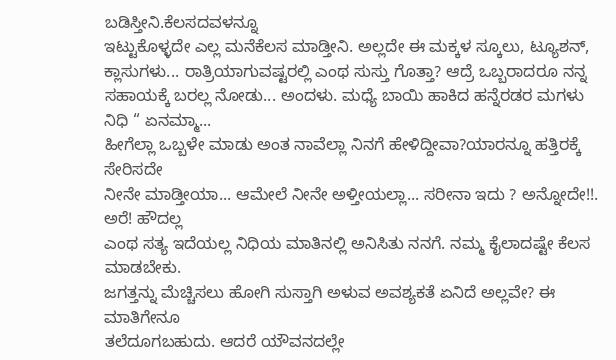ಬಡಿಸ್ತೀನಿ.ಕೆಲಸದವಳನ್ನೂ
ಇಟ್ಟುಕೊಳ್ಳದೇ ಎಲ್ಲ ಮನೆಕೆಲಸ ಮಾಡ್ತೀನಿ. ಅಲ್ಲದೇ ಈ ಮಕ್ಕಳ ಸ್ಕೂಲು, ಟ್ಯೂಶನ್,
ಕ್ಲಾಸುಗಳು... ರಾತ್ರಿಯಾಗುವಷ್ಟರಲ್ಲಿ ಎಂಥ ಸುಸ್ತು ಗೊತ್ತಾ? ಆದ್ರೆ ಒಬ್ಬರಾದರೂ ನನ್ನ
ಸಹಾಯಕ್ಕೆ ಬರಲ್ಲ ನೋಡು... ಅಂದಳು. ಮಧ್ಯೆ ಬಾಯಿ ಹಾಕಿದ ಹನ್ನೆರಡರ ಮಗಳು ನಿಧಿ “ ಏನಮ್ಮಾ...
ಹೀಗೆಲ್ಲಾ ಒಬ್ಬಳೇ ಮಾಡು ಅಂತ ನಾವೆಲ್ಲಾ ನಿನಗೆ ಹೇಳಿದ್ದೀವಾ?ಯಾರನ್ನೂ ಹತ್ತಿರಕ್ಕೆ ಸೇರಿಸದೇ
ನೀನೇ ಮಾಡ್ತೀಯಾ... ಆಮೇಲೆ ನೀನೇ ಅಳ್ತೀಯಲ್ಲಾ... ಸರೀನಾ ಇದು ? ಅನ್ನೋದೇ!!. ಅರೆ! ಹೌದಲ್ಲ
ಎಂಥ ಸತ್ಯ ಇದೆಯಲ್ಲ ನಿಧಿಯ ಮಾತಿನಲ್ಲಿ ಅನಿಸಿತು ನನಗೆ. ನಮ್ಮ ಕೈಲಾದಷ್ಟೇ ಕೆಲಸ ಮಾಡಬೇಕು.
ಜಗತ್ತನ್ನು ಮೆಚ್ಚಿಸಲು ಹೋಗಿ ಸುಸ್ತಾಗಿ ಅಳುವ ಅವಶ್ಯಕತೆ ಏನಿದೆ ಅಲ್ಲವೇ? ಈ ಮಾತಿಗೇನೂ
ತಲೆದೂಗಬಹುದು. ಆದರೆ ಯೌವನದಲ್ಲೇ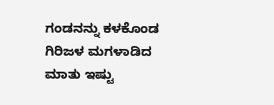ಗಂಡನನ್ನು ಕಳಕೊಂಡ ಗಿರಿಜಳ ಮಗಳಾಡಿದ ಮಾತು ಇಷ್ಟು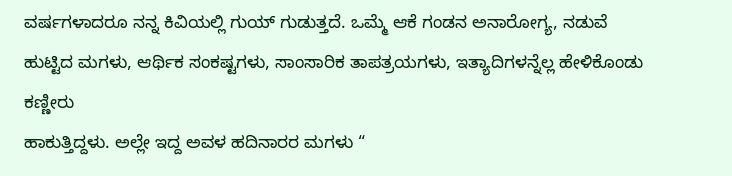ವರ್ಷಗಳಾದರೂ ನನ್ನ ಕಿವಿಯಲ್ಲಿ ಗುಯ್ ಗುಡುತ್ತದೆ. ಒಮ್ಮೆ ಆಕೆ ಗಂಡನ ಅನಾರೋಗ್ಯ, ನಡುವೆ
ಹುಟ್ಟಿದ ಮಗಳು, ಆರ್ಥಿಕ ಸಂಕಷ್ಟಗಳು, ಸಾಂಸಾರಿಕ ತಾಪತ್ರಯಗಳು, ಇತ್ಯಾದಿಗಳನ್ನೆಲ್ಲ ಹೇಳಿಕೊಂಡು ಕಣ್ಣೀರು
ಹಾಕುತ್ತಿದ್ದಳು. ಅಲ್ಲೇ ಇದ್ದ ಅವಳ ಹದಿನಾರರ ಮಗಳು “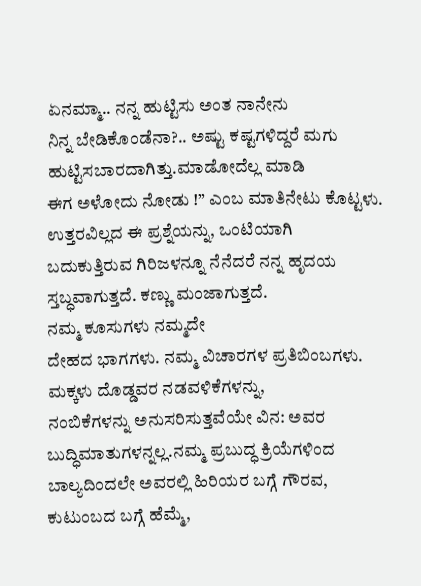ಏನಮ್ಮಾ.. ನನ್ನ ಹುಟ್ಟಿಸು ಅಂತ ನಾನೇನು
ನಿನ್ನ ಬೇಡಿಕೊಂಡೆನಾ?.. ಅಷ್ಟು ಕಷ್ಟಗಳಿದ್ದರೆ ಮಗು ಹುಟ್ಟಿಸಬಾರದಾಗಿತ್ತು.ಮಾಡೋದೆಲ್ಲ ಮಾಡಿ
ಈಗ ಅಳೋದು ನೋಡು !” ಎಂಬ ಮಾತಿನೇಟು ಕೊಟ್ಟಳು. ಉತ್ತರವಿಲ್ಲದ ಈ ಪ್ರಶ್ನೆಯನ್ನು, ಒಂಟಿಯಾಗಿ
ಬದುಕುತ್ತಿರುವ ಗಿರಿಜಳನ್ನೂ ನೆನೆದರೆ ನನ್ನ ಹೃದಯ ಸ್ತಬ್ಧವಾಗುತ್ತದೆ. ಕಣ್ಣು ಮಂಜಾಗುತ್ತದೆ.
ನಮ್ಮ ಕೂಸುಗಳು ನಮ್ಮದೇ
ದೇಹದ ಭಾಗಗಳು. ನಮ್ಮ ವಿಚಾರಗಳ ಪ್ರತಿಬಿಂಬಗಳು. ಮಕ್ಕಳು ದೊಡ್ಡವರ ನಡವಳಿಕೆಗಳನ್ನು,
ನಂಬಿಕೆಗಳನ್ನು ಅನುಸರಿಸುತ್ತವೆಯೇ ವಿನ: ಅವರ ಬುದ್ಧಿಮಾತುಗಳನ್ನಲ್ಲ.ನಮ್ಮ ಪ್ರಬುದ್ಧ ಕ್ರಿಯೆಗಳಿಂದ
ಬಾಲ್ಯದಿಂದಲೇ ಅವರಲ್ಲಿ ಹಿರಿಯರ ಬಗ್ಗೆ ಗೌರವ, ಕುಟುಂಬದ ಬಗ್ಗೆ ಹೆಮ್ಮೆ,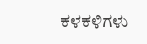ಕಳಕಳಿಗಳು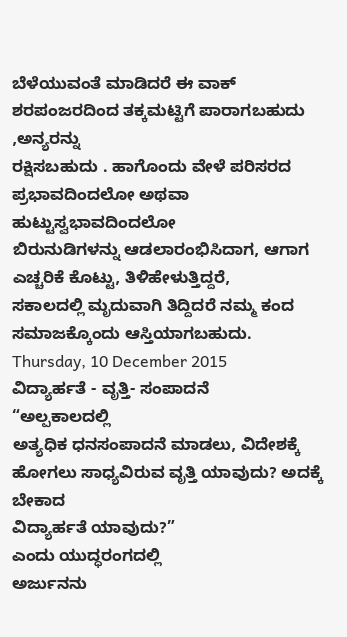ಬೆಳೆಯುವಂತೆ ಮಾಡಿದರೆ ಈ ವಾಕ್ ಶರಪಂಜರದಿಂದ ತಕ್ಕಮಟ್ಟಿಗೆ ಪಾರಾಗಬಹುದು ,ಅನ್ಯರನ್ನು
ರಕ್ಷಿಸಬಹುದು . ಹಾಗೊಂದು ವೇಳೆ ಪರಿಸರದ ಪ್ರಭಾವದಿಂದಲೋ ಅಥವಾ ಹುಟ್ಟುಸ್ವಭಾವದಿಂದಲೋ
ಬಿರುನುಡಿಗಳನ್ನು ಆಡಲಾರಂಭಿಸಿದಾಗ, ಆಗಾಗ ಎಚ್ಚರಿಕೆ ಕೊಟ್ಟು, ತಿಳಿಹೇಳುತ್ತಿದ್ದರೆ,
ಸಕಾಲದಲ್ಲಿ ಮೃದುವಾಗಿ ತಿದ್ದಿದರೆ ನಮ್ಮ ಕಂದ ಸಮಾಜಕ್ಕೊಂದು ಆಸ್ತಿಯಾಗಬಹುದು.
Thursday, 10 December 2015
ವಿದ್ಯಾರ್ಹತೆ - ವೃತ್ತಿ- ಸಂಪಾದನೆ
“ಅಲ್ಪಕಾಲದಲ್ಲಿ
ಅತ್ಯಧಿಕ ಧನಸಂಪಾದನೆ ಮಾಡಲು, ವಿದೇಶಕ್ಕೆ ಹೋಗಲು ಸಾಧ್ಯವಿರುವ ವೃತ್ತಿ ಯಾವುದು? ಅದಕ್ಕೆ ಬೇಕಾದ
ವಿದ್ಯಾರ್ಹತೆ ಯಾವುದು?”
ಎಂದು ಯುದ್ಧರಂಗದಲ್ಲಿ
ಅರ್ಜುನನು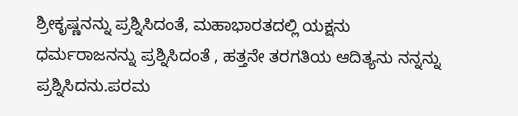ಶ್ರೀಕೃಷ್ಣನನ್ನು ಪ್ರಶ್ನಿಸಿದಂತೆ, ಮಹಾಭಾರತದಲ್ಲಿ ಯಕ್ಷನು
ಧರ್ಮರಾಜನನ್ನು ಪ್ರಶ್ನಿಸಿದಂತೆ , ಹತ್ತನೇ ತರಗತಿಯ ಆದಿತ್ಯನು ನನ್ನನ್ನು ಪ್ರಶ್ನಿಸಿದನು.ಪರಮ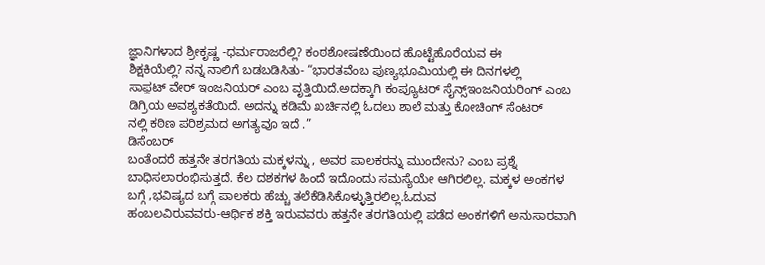ಜ್ಞಾನಿಗಳಾದ ಶ್ರೀಕೃಷ್ಣ -ಧರ್ಮರಾಜರೆಲ್ಲಿ? ಕಂಠಶೋಷಣೆಯಿಂದ ಹೊಟ್ಟೆಹೊರೆಯವ ಈ
ಶಿಕ್ಷಕಿಯೆಲ್ಲಿ? ನನ್ನ ನಾಲಿಗೆ ಬಡಬಡಿಸಿತು- “ಭಾರತವೆಂಬ ಪುಣ್ಯಭೂಮಿಯಲ್ಲಿ ಈ ದಿನಗಳಲ್ಲಿ
ಸಾಫ಼ಟ್ ವೇರ್ ಇಂಜನಿಯರ್ ಎಂಬ ವೃತ್ತಿಯಿದೆ.ಅದಕ್ಕಾಗಿ ಕಂಪ್ಯೂಟರ್ ಸೈನ್ಸ್ಇಂಜನಿಯರಿಂಗ್ ಎಂಬ
ಡಿಗ್ರಿಯ ಅವಶ್ಯಕತೆಯಿದೆ. ಅದನ್ನು ಕಡಿಮೆ ಖರ್ಚಿನಲ್ಲಿ ಓದಲು ಶಾಲೆ ಮತ್ತು ಕೋಚಿಂಗ್ ಸೆಂಟರ್
ನಲ್ಲಿ ಕಠಿಣ ಪರಿಶ್ರಮದ ಅಗತ್ಯವೂ ಇದೆ .”
ಡಿಸೆಂಬರ್
ಬಂತೆಂದರೆ ಹತ್ತನೇ ತರಗತಿಯ ಮಕ್ಕಳನ್ನು , ಅವರ ಪಾಲಕರನ್ನು ಮುಂದೇನು? ಎಂಬ ಪ್ರಶ್ನೆ
ಬಾಧಿಸಲಾರಂಭಿಸುತ್ತದೆ. ಕೆಲ ದಶಕಗಳ ಹಿಂದೆ ಇದೊಂದು ಸಮಸ್ಯೆಯೇ ಆಗಿರಲಿಲ್ಲ. ಮಕ್ಕಳ ಅಂಕಗಳ
ಬಗ್ಗೆ ,ಭವಿಷ್ಯದ ಬಗ್ಗೆ ಪಾಲಕರು ಹೆಚ್ಚು ತಲೆಕೆಡಿಸಿಕೊಳ್ಳುತ್ತಿರಲಿಲ್ಲ.ಓದುವ
ಹಂಬಲವಿರುವವರು-ಆರ್ಥಿಕ ಶಕ್ತಿ ಇರುವವರು ಹತ್ತನೇ ತರಗತಿಯಲ್ಲಿ ಪಡೆದ ಅಂಕಗಳಿಗೆ ಅನುಸಾರವಾಗಿ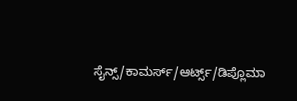ಸೈನ್ಸ್/ಕಾಮರ್ಸ್/ಆರ್ಟ್ಸ್/ಡಿಪ್ಲೊಮಾ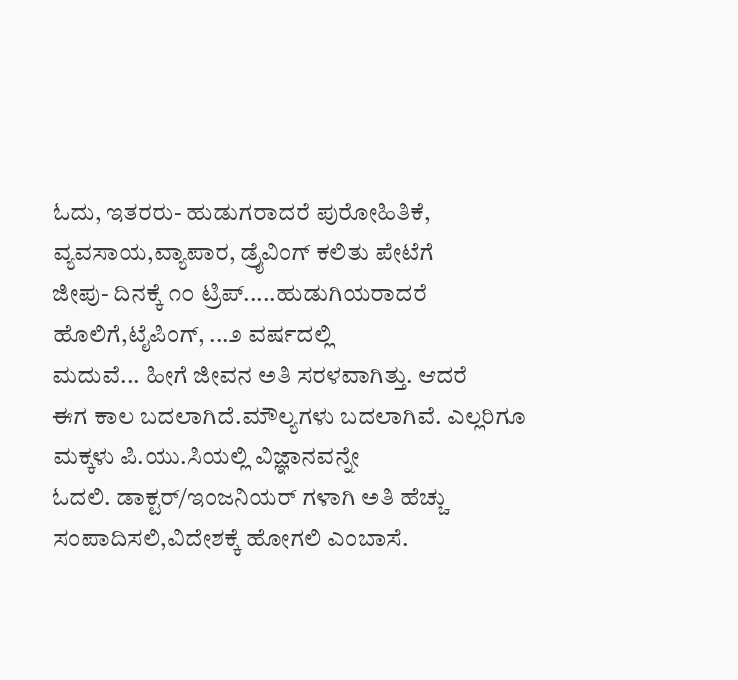ಓದು, ಇತರರು- ಹುಡುಗರಾದರೆ ಪುರೋಹಿತಿಕೆ, ವ್ಯವಸಾಯ,ವ್ಯಾಪಾರ, ಡ್ರೈವಿಂಗ್ ಕಲಿತು ಪೇಟೆಗೆ
ಜೀಪು- ದಿನಕ್ಕೆ ೧೦ ಟ್ರಿಪ್.....ಹುಡುಗಿಯರಾದರೆ ಹೊಲಿಗೆ,ಟೈಪಿಂಗ್, ...೨ ವರ್ಷದಲ್ಲಿ
ಮದುವೆ... ಹೀಗೆ ಜೀವನ ಅತಿ ಸರಳವಾಗಿತ್ತು. ಆದರೆ
ಈಗ ಕಾಲ ಬದಲಾಗಿದೆ.ಮೌಲ್ಯಗಳು ಬದಲಾಗಿವೆ. ಎಲ್ಲರಿಗೂ ಮಕ್ಕಳು ಪಿ.ಯು.ಸಿಯಲ್ಲಿ ವಿಜ್ಞಾನವನ್ನೇ
ಓದಲಿ. ಡಾಕ್ಟರ್/ಇಂಜನಿಯರ್ ಗಳಾಗಿ ಅತಿ ಹೆಚ್ಚು ಸಂಪಾದಿಸಲಿ,ವಿದೇಶಕ್ಕೆ ಹೋಗಲಿ ಎಂಬಾಸೆ.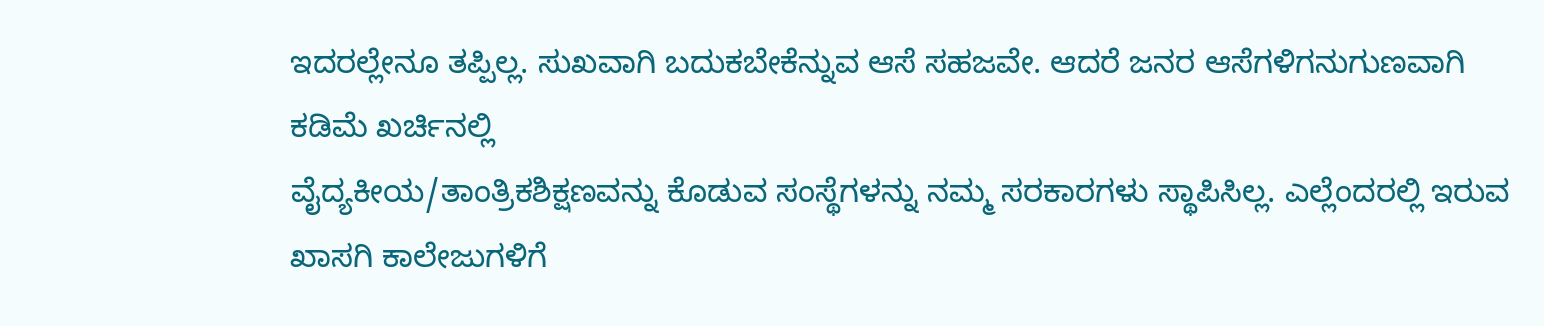ಇದರಲ್ಲೇನೂ ತಪ್ಪಿಲ್ಲ. ಸುಖವಾಗಿ ಬದುಕಬೇಕೆನ್ನುವ ಆಸೆ ಸಹಜವೇ. ಆದರೆ ಜನರ ಆಸೆಗಳಿಗನುಗುಣವಾಗಿ ಕಡಿಮೆ ಖರ್ಚಿನಲ್ಲಿ
ವೈದ್ಯಕೀಯ/ತಾಂತ್ರಿಕಶಿಕ್ಷಣವನ್ನು ಕೊಡುವ ಸಂಸ್ಥೆಗಳನ್ನು ನಮ್ಮ ಸರಕಾರಗಳು ಸ್ಥಾಪಿಸಿಲ್ಲ. ಎಲ್ಲೆಂದರಲ್ಲಿ ಇರುವ ಖಾಸಗಿ ಕಾಲೇಜುಗಳಿಗೆ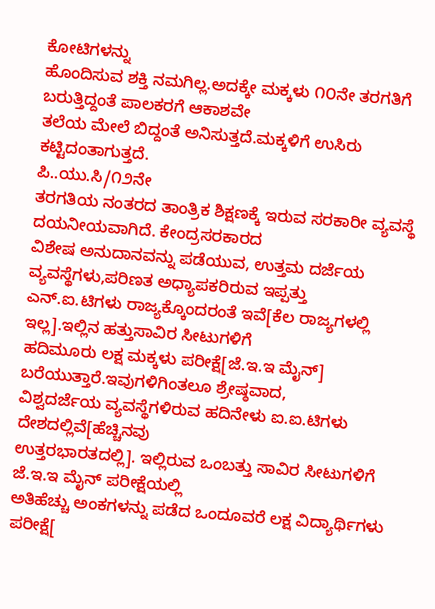ಕೋಟಿಗಳನ್ನು
ಹೊಂದಿಸುವ ಶಕ್ತಿ ನಮಗಿಲ್ಲ.ಅದಕ್ಕೇ ಮಕ್ಕಳು ೧೦ನೇ ತರಗತಿಗೆ ಬರುತ್ತಿದ್ದಂತೆ ಪಾಲಕರಗೆ ಆಕಾಶವೇ
ತಲೆಯ ಮೇಲೆ ಬಿದ್ದಂತೆ ಅನಿಸುತ್ತದೆ.ಮಕ್ಕಳಿಗೆ ಉಸಿರು ಕಟ್ಟಿದಂತಾಗುತ್ತದೆ.
ಪಿ..ಯು.ಸಿ/೧೨ನೇ
ತರಗತಿಯ ನಂತರದ ತಾಂತ್ರಿಕ ಶಿಕ್ಷಣಕ್ಕೆ ಇರುವ ಸರಕಾರೀ ವ್ಯವಸ್ಥೆ ದಯನೀಯವಾಗಿದೆ. ಕೇಂದ್ರಸರಕಾರದ
ವಿಶೇಷ ಅನುದಾನವನ್ನು ಪಡೆಯುವ, ಉತ್ತಮ ದರ್ಜೆಯ ವ್ಯವಸ್ಥೆಗಳು,ಪರಿಣತ ಅಧ್ಯಾಪಕರಿರುವ ಇಪ್ಪತ್ತು
ಎನ್.ಐ.ಟಿಗಳು ರಾಜ್ಯಕ್ಕೊಂದರಂತೆ ಇವೆ[ಕೆಲ ರಾಜ್ಯಗಳಲ್ಲಿ ಇಲ್ಲ].ಇಲ್ಲಿನ ಹತ್ತುಸಾವಿರ ಸೀಟುಗಳಿಗೆ
ಹದಿಮೂರು ಲಕ್ಷ ಮಕ್ಕಳು ಪರೀಕ್ಷೆ[ಜೆ.ಇ.ಇ ಮೈನ್] ಬರೆಯುತ್ತಾರೆ.ಇವುಗಳಿಗಿಂತಲೂ ಶ್ರೇಷ್ಠವಾದ,
ವಿಶ್ವದರ್ಜೆಯ ವ್ಯವಸ್ಥೆಗಳಿರುವ ಹದಿನೇಳು ಐ.ಐ.ಟಿಗಳು ದೇಶದಲ್ಲಿವೆ[ಹೆಚ್ಚಿನವು
ಉತ್ತರಭಾರತದಲ್ಲಿ]. ಇಲ್ಲಿರುವ ಒಂಬತ್ತು ಸಾವಿರ ಸೀಟುಗಳಿಗೆ ಜೆ.ಇ.ಇ ಮೈನ್ ಪರೀಕ್ಷೆಯಲ್ಲಿ
ಅತಿಹೆಚ್ಚು ಅಂಕಗಳನ್ನು ಪಡೆದ ಒಂದೂವರೆ ಲಕ್ಷ ವಿದ್ಯಾರ್ಥಿಗಳು ಪರೀಕ್ಷೆ[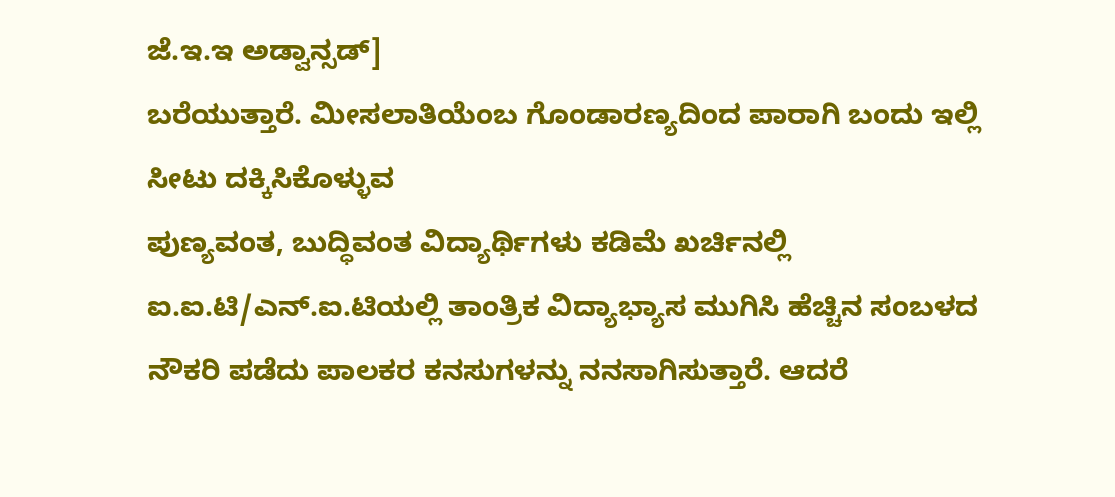ಜೆ.ಇ.ಇ ಅಡ್ವಾನ್ಸಡ್]
ಬರೆಯುತ್ತಾರೆ. ಮೀಸಲಾತಿಯೆಂಬ ಗೊಂಡಾರಣ್ಯದಿಂದ ಪಾರಾಗಿ ಬಂದು ಇಲ್ಲಿ ಸೀಟು ದಕ್ಕಿಸಿಕೊಳ್ಳುವ
ಪುಣ್ಯವಂತ, ಬುದ್ಧಿವಂತ ವಿದ್ಯಾರ್ಥಿಗಳು ಕಡಿಮೆ ಖರ್ಚಿನಲ್ಲಿ ಐ.ಐ.ಟಿ/ಎನ್.ಐ.ಟಿಯಲ್ಲಿ ತಾಂತ್ರಿಕ ವಿದ್ಯಾಭ್ಯಾಸ ಮುಗಿಸಿ ಹೆಚ್ಚಿನ ಸಂಬಳದ
ನೌಕರಿ ಪಡೆದು ಪಾಲಕರ ಕನಸುಗಳನ್ನು ನನಸಾಗಿಸುತ್ತಾರೆ. ಆದರೆ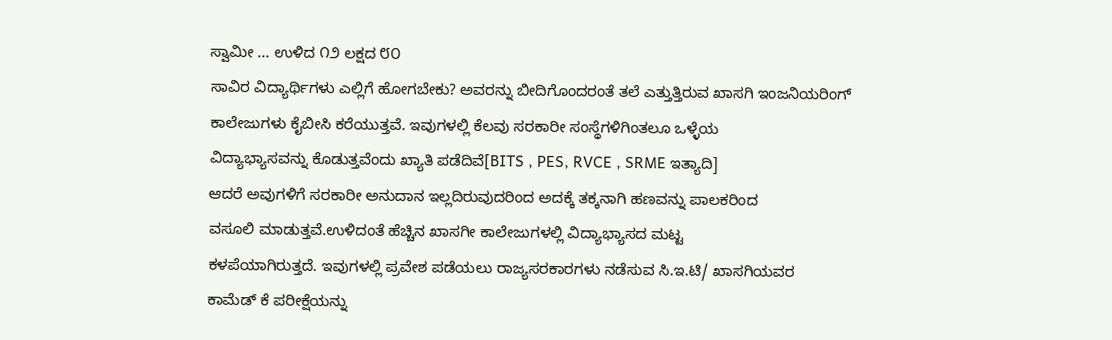ಸ್ವಾಮೀ ... ಉಳಿದ ೧೨ ಲಕ್ಷದ ೮೦
ಸಾವಿರ ವಿದ್ಯಾರ್ಥಿಗಳು ಎಲ್ಲಿಗೆ ಹೋಗಬೇಕು? ಅವರನ್ನು ಬೀದಿಗೊಂದರಂತೆ ತಲೆ ಎತ್ತುತ್ತಿರುವ ಖಾಸಗಿ ಇಂಜನಿಯರಿಂಗ್
ಕಾಲೇಜುಗಳು ಕೈಬೀಸಿ ಕರೆಯುತ್ತವೆ. ಇವುಗಳಲ್ಲಿ ಕೆಲವು ಸರಕಾರೀ ಸಂಸ್ಥೆಗಳಿಗಿಂತಲೂ ಒಳ್ಳೆಯ
ವಿದ್ಯಾಭ್ಯಾಸವನ್ನು ಕೊಡುತ್ತವೆಂದು ಖ್ಯಾತಿ ಪಡೆದಿವೆ[BITS , PES, RVCE , SRME ಇತ್ಯಾದಿ]
ಆದರೆ ಅವುಗಳಿಗೆ ಸರಕಾರೀ ಅನುದಾನ ಇಲ್ಲದಿರುವುದರಿಂದ ಅದಕ್ಕೆ ತಕ್ಕನಾಗಿ ಹಣವನ್ನು ಪಾಲಕರಿಂದ
ವಸೂಲಿ ಮಾಡುತ್ತವೆ.ಉಳಿದಂತೆ ಹೆಚ್ಚಿನ ಖಾಸಗೀ ಕಾಲೇಜುಗಳಲ್ಲಿ ವಿದ್ಯಾಭ್ಯಾಸದ ಮಟ್ಟ
ಕಳಪೆಯಾಗಿರುತ್ತದೆ. ಇವುಗಳಲ್ಲಿ ಪ್ರವೇಶ ಪಡೆಯಲು ರಾಜ್ಯಸರಕಾರಗಳು ನಡೆಸುವ ಸಿ.ಇ.ಟಿ/ ಖಾಸಗಿಯವರ
ಕಾಮೆಡ್ ಕೆ ಪರೀಕ್ಷೆಯನ್ನು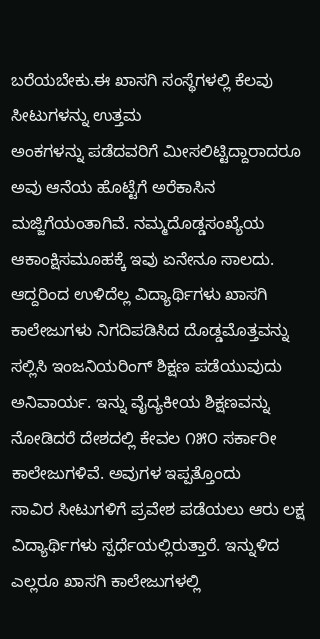ಬರೆಯಬೇಕು.ಈ ಖಾಸಗಿ ಸಂಸ್ಥೆಗಳಲ್ಲಿ ಕೆಲವು ಸೀಟುಗಳನ್ನು ಉತ್ತಮ
ಅಂಕಗಳನ್ನು ಪಡೆದವರಿಗೆ ಮೀಸಲಿಟ್ಟಿದ್ದಾರಾದರೂ ಅವು ಆನೆಯ ಹೊಟ್ಟೆಗೆ ಅರೆಕಾಸಿನ ಮಜ್ಜಿಗೆಯಂತಾಗಿವೆ. ನಮ್ಮದೊಡ್ಡಸಂಖ್ಯೆಯ
ಆಕಾಂಕ್ಷಿಸಮೂಹಕ್ಕೆ ಇವು ಏನೇನೂ ಸಾಲದು. ಆದ್ದರಿಂದ ಉಳಿದೆಲ್ಲ ವಿದ್ಯಾರ್ಥಿಗಳು ಖಾಸಗಿ
ಕಾಲೇಜುಗಳು ನಿಗದಿಪಡಿಸಿದ ದೊಡ್ಡಮೊತ್ತವನ್ನು ಸಲ್ಲಿಸಿ ಇಂಜನಿಯರಿಂಗ್ ಶಿಕ್ಷಣ ಪಡೆಯುವುದು
ಅನಿವಾರ್ಯ. ಇನ್ನು ವೈದ್ಯಕೀಯ ಶಿಕ್ಷಣವನ್ನು ನೋಡಿದರೆ ದೇಶದಲ್ಲಿ ಕೇವಲ ೧೫೦ ಸರ್ಕಾರೀ ಕಾಲೇಜುಗಳಿವೆ. ಅವುಗಳ ಇಪ್ಪತ್ತೊಂದು
ಸಾವಿರ ಸೀಟುಗಳಿಗೆ ಪ್ರವೇಶ ಪಡೆಯಲು ಆರು ಲಕ್ಷ
ವಿದ್ಯಾರ್ಥಿಗಳು ಸ್ಪರ್ಧೆಯಲ್ಲಿರುತ್ತಾರೆ. ಇನ್ನುಳಿದ ಎಲ್ಲರೂ ಖಾಸಗಿ ಕಾಲೇಜುಗಳಲ್ಲಿ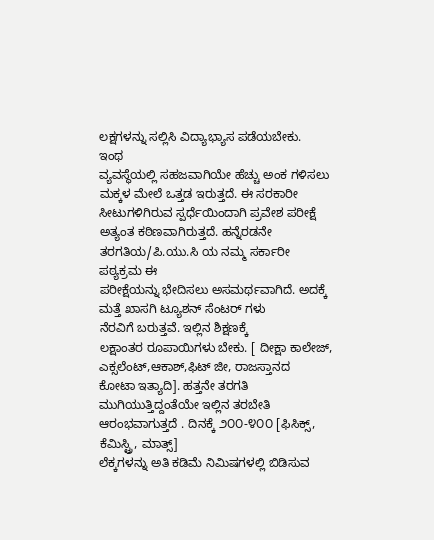ಲಕ್ಷಗಳನ್ನು ಸಲ್ಲಿಸಿ ವಿದ್ಯಾಭ್ಯಾಸ ಪಡೆಯಬೇಕು.
ಇಂಥ
ವ್ಯವಸ್ಥೆಯಲ್ಲಿ ಸಹಜವಾಗಿಯೇ ಹೆಚ್ಚು ಅಂಕ ಗಳಿಸಲು ಮಕ್ಕಳ ಮೇಲೆ ಒತ್ತಡ ಇರುತ್ತದೆ. ಈ ಸರಕಾರೀ
ಸೀಟುಗಳಿಗಿರುವ ಸ್ಪರ್ಧೆಯಿಂದಾಗಿ ಪ್ರವೇಶ ಪರೀಕ್ಷೆ
ಅತ್ಯಂತ ಕಠಿಣವಾಗಿರುತ್ತದೆ. ಹನ್ನೆರಡನೇ ತರಗತಿಯ/ಪಿ.ಯು.ಸಿ ಯ ನಮ್ಮ ಸರ್ಕಾರೀ ಪಠ್ಯಕ್ರಮ ಈ
ಪರೀಕ್ಷೆಯನ್ನು ಭೇದಿಸಲು ಅಸಮರ್ಥವಾಗಿದೆ. ಅದಕ್ಕೆ ಮತ್ತೆ ಖಾಸಗಿ ಟ್ಯೂಶನ್ ಸೆಂಟರ್ ಗಳು
ನೆರವಿಗೆ ಬರುತ್ತವೆ. ಇಲ್ಲಿನ ಶಿಕ್ಷಣಕ್ಕೆ
ಲಕ್ಷಾಂತರ ರೂಪಾಯಿಗಳು ಬೇಕು. [ ದೀಕ್ಷಾ ಕಾಲೇಜ್, ಎಕ್ಸಲೆಂಟ್,ಆಕಾಶ್,ಫಿಟ್ ಜೀ, ರಾಜಸ್ತಾನದ
ಕೋಟಾ ಇತ್ಯಾದಿ]. ಹತ್ತನೇ ತರಗತಿ ಮುಗಿಯುತ್ತಿದ್ದಂತೆಯೇ ಇಲ್ಲಿನ ತರಬೇತಿ ಆರಂಭವಾಗುತ್ತದೆ . ದಿನಕ್ಕೆ ೨೦೦-೪೦೦ [ಫಿಸಿಕ್ಸ್, ಕೆಮಿಸ್ಟ್ರಿ, ಮಾತ್ಸ್]
ಲೆಕ್ಕಗಳನ್ನು ಅತಿ ಕಡಿಮೆ ನಿಮಿಷಗಳಲ್ಲಿ ಬಿಡಿಸುವ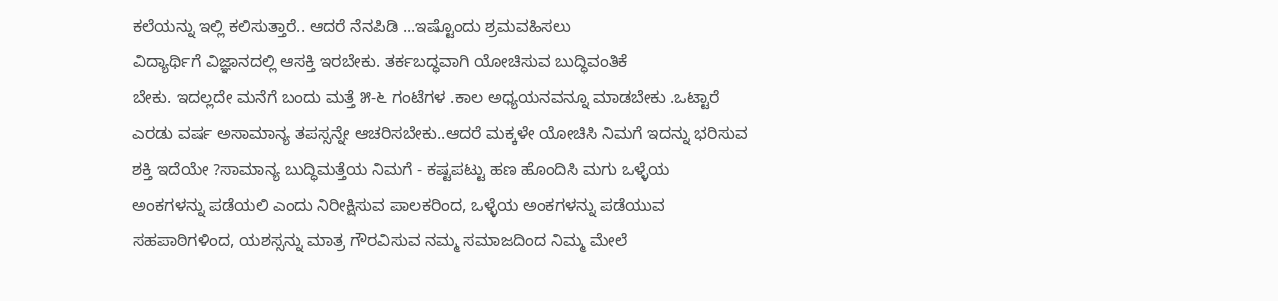ಕಲೆಯನ್ನು ಇಲ್ಲಿ ಕಲಿಸುತ್ತಾರೆ.. ಆದರೆ ನೆನಪಿಡಿ ...ಇಷ್ಟೊಂದು ಶ್ರಮವಹಿಸಲು
ವಿದ್ಯಾರ್ಥಿಗೆ ವಿಜ್ಞಾನದಲ್ಲಿ ಆಸಕ್ತಿ ಇರಬೇಕು. ತರ್ಕಬದ್ಧವಾಗಿ ಯೋಚಿಸುವ ಬುದ್ಧಿವಂತಿಕೆ
ಬೇಕು. ಇದಲ್ಲದೇ ಮನೆಗೆ ಬಂದು ಮತ್ತೆ ೫-೬ ಗಂಟೆಗಳ .ಕಾಲ ಅಧ್ಯಯನವನ್ನೂ ಮಾಡಬೇಕು .ಒಟ್ಟಾರೆ
ಎರಡು ವರ್ಷ ಅಸಾಮಾನ್ಯ ತಪಸ್ಸನ್ನೇ ಆಚರಿಸಬೇಕು..ಆದರೆ ಮಕ್ಕಳೇ ಯೋಚಿಸಿ ನಿಮಗೆ ಇದನ್ನು ಭರಿಸುವ
ಶಕ್ತಿ ಇದೆಯೇ ?ಸಾಮಾನ್ಯ ಬುದ್ಧಿಮತ್ತೆಯ ನಿಮಗೆ - ಕಷ್ಟಪಟ್ಟು ಹಣ ಹೊಂದಿಸಿ ಮಗು ಒಳ್ಳೆಯ
ಅಂಕಗಳನ್ನು ಪಡೆಯಲಿ ಎಂದು ನಿರೀಕ್ಷಿಸುವ ಪಾಲಕರಿಂದ, ಒಳ್ಳೆಯ ಅಂಕಗಳನ್ನು ಪಡೆಯುವ
ಸಹಪಾಠಿಗಳಿಂದ, ಯಶಸ್ಸನ್ನು ಮಾತ್ರ ಗೌರವಿಸುವ ನಮ್ಮ ಸಮಾಜದಿಂದ ನಿಮ್ಮ ಮೇಲೆ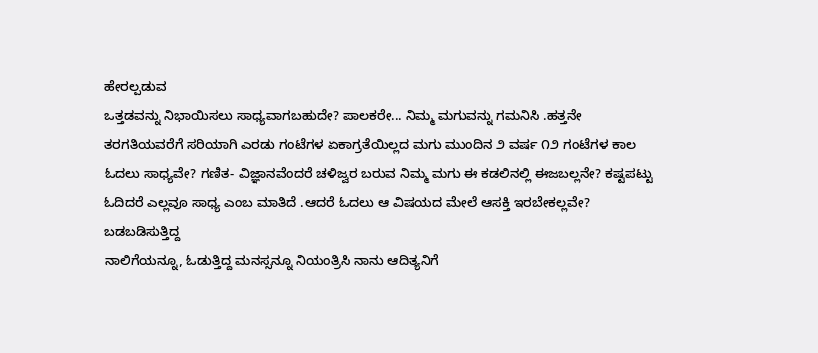ಹೇರಲ್ಪಡುವ
ಒತ್ತಡವನ್ನು ನಿಭಾಯಿಸಲು ಸಾಧ್ಯವಾಗಬಹುದೇ? ಪಾಲಕರೇ... ನಿಮ್ಮ ಮಗುವನ್ನು ಗಮನಿಸಿ .ಹತ್ತನೇ
ತರಗತಿಯವರೆಗೆ ಸರಿಯಾಗಿ ಎರಡು ಗಂಟೆಗಳ ಏಕಾಗ್ರತೆಯಿಲ್ಲದ ಮಗು ಮುಂದಿನ ೨ ವರ್ಷ ೧೨ ಗಂಟೆಗಳ ಕಾಲ
ಓದಲು ಸಾಧ್ಯವೇ? ಗಣಿತ- ವಿಜ್ಞಾನವೆಂದರೆ ಚಳಿಜ್ವರ ಬರುವ ನಿಮ್ಮ ಮಗು ಈ ಕಡಲಿನಲ್ಲಿ ಈಜಬಲ್ಲನೇ? ಕಷ್ಟಪಟ್ಟು
ಓದಿದರೆ ಎಲ್ಲವೂ ಸಾಧ್ಯ ಎಂಬ ಮಾತಿದೆ .ಆದರೆ ಓದಲು ಆ ವಿಷಯದ ಮೇಲೆ ಆಸಕ್ತಿ ಇರಬೇಕಲ್ಲವೇ?
ಬಡಬಡಿಸುತ್ತಿದ್ದ
ನಾಲಿಗೆಯನ್ನೂ, ಓಡುತ್ತಿದ್ದ ಮನಸ್ಸನ್ನೂ ನಿಯಂತ್ರಿಸಿ ನಾನು ಆದಿತ್ಯನಿಗೆ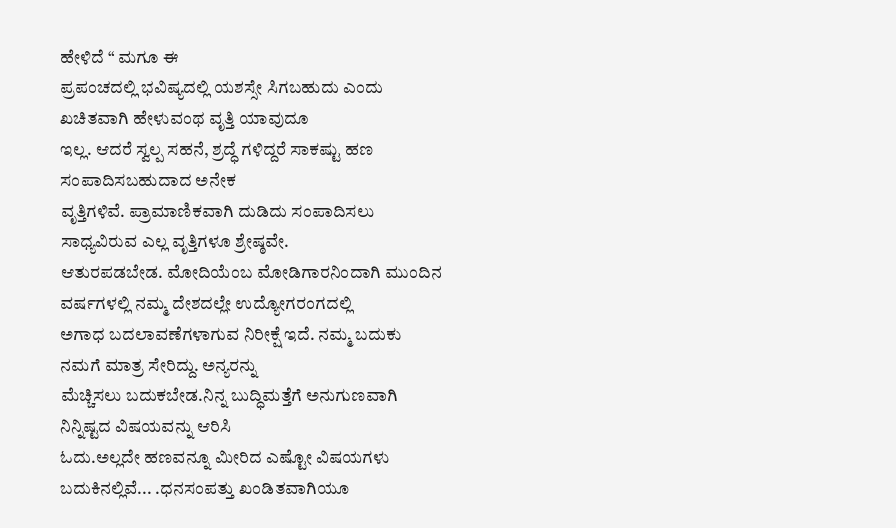ಹೇಳಿದೆ “ ಮಗೂ ಈ
ಪ್ರಪಂಚದಲ್ಲಿ ಭವಿಷ್ಯದಲ್ಲಿ ಯಶಸ್ಸೇ ಸಿಗಬಹುದು ಎಂದು ಖಚಿತವಾಗಿ ಹೇಳುವಂಥ ವೃತ್ತಿ ಯಾವುದೂ
ಇಲ್ಲ. ಆದರೆ ಸ್ವಲ್ಪ ಸಹನೆ, ಶ್ರದ್ಧೆ ಗಳಿದ್ದರೆ ಸಾಕಷ್ಟು ಹಣ ಸಂಪಾದಿಸಬಹುದಾದ ಅನೇಕ
ವೃತ್ತಿಗಳಿವೆ. ಪ್ರಾಮಾಣಿಕವಾಗಿ ದುಡಿದು ಸಂಪಾದಿಸಲು ಸಾಧ್ಯವಿರುವ ಎಲ್ಲ ವೃತ್ತಿಗಳೂ ಶ್ರೇಷ್ಠವೇ.
ಆತುರಪಡಬೇಡ. ಮೋದಿಯೆಂಬ ಮೋಡಿಗಾರನಿಂದಾಗಿ ಮುಂದಿನ ವರ್ಷಗಳಲ್ಲಿ ನಮ್ಮ ದೇಶದಲ್ಲೇ ಉದ್ಯೋಗರಂಗದಲ್ಲಿ
ಅಗಾಧ ಬದಲಾವಣೆಗಳಾಗುವ ನಿರೀಕ್ಷೆ ಇದೆ. ನಮ್ಮ ಬದುಕು ನಮಗೆ ಮಾತ್ರ ಸೇರಿದ್ದು. ಅನ್ಯರನ್ನು
ಮೆಚ್ಚಿಸಲು ಬದುಕಬೇಡ.ನಿನ್ನ ಬುದ್ಧಿಮತ್ತೆಗೆ ಅನುಗುಣವಾಗಿ ನಿನ್ನಿಷ್ಟದ ವಿಷಯವನ್ನು ಆರಿಸಿ
ಓದು.ಅಲ್ಲದೇ ಹಣವನ್ನೂ ಮೀರಿದ ಎಷ್ಟೋ ವಿಷಯಗಳು ಬದುಕಿನಲ್ಲಿವೆ... .ಧನಸಂಪತ್ತು ಖಂಡಿತವಾಗಿಯೂ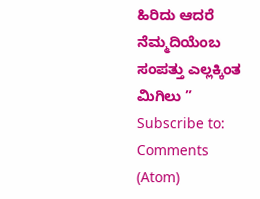ಹಿರಿದು ಆದರೆ ನೆಮ್ಮದಿಯೆಂಬ ಸಂಪತ್ತು ಎಲ್ಲಕ್ಕಿಂತ ಮಿಗಿಲು ”
Subscribe to:
Comments (Atom)